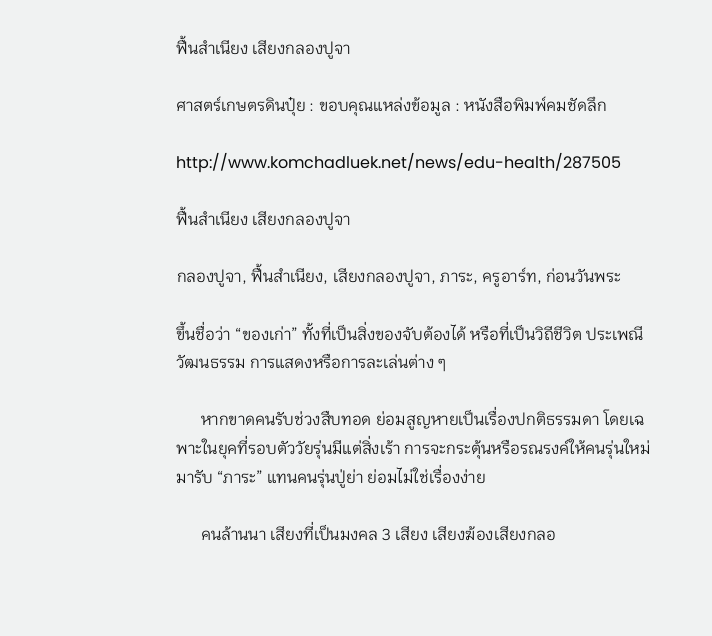ฟื้นสำเนียง เสียงกลองปูจา

ศาสตร์เกษตรดินปุ๋ย : ขอบคุณแหล่งข้อมูล : หนังสือพิมพ์คมชัดลึก

http://www.komchadluek.net/news/edu-health/287505

ฟื้นสำเนียง เสียงกลองปูจา

กลองปูจา, ฟื้นสำเนียง, เสียงกลองปูจา, ภาระ, ครูอาร์ท, ก่อนวันพระ

ขึ้นชื่อว่า “ของเก่า” ทั้งที่เป็นสิ่งของจับต้องได้ หรือที่เป็นวิถีชีวิต ประเพณี วัฒนธรรม การแสดงหรือการละเล่นต่าง ๆ

      หากขาดคนรับช่วงสืบทอด ย่อมสูญหายเป็นเรื่องปกติธรรมดา โดยเฉพาะในยุคที่รอบตัววัยรุ่นมีแต่สิ่งเร้า การจะกระตุ้นหรือรณรงค์ให้คนรุ่นใหม่มารับ “ภาระ” แทนคนรุ่นปู่ย่า ย่อมไม่ใช่เรื่องง่าย

      คนล้านนา เสียงที่เป็นมงคล 3 เสียง เสียงฆ้องเสียงกลอ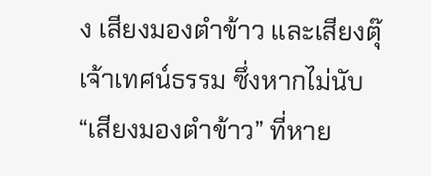ง เสียงมองตำข้าว และเสียงตุ๊เจ้าเทศน์ธรรม ซึ่งหากไม่นับ “เสียงมองตำข้าว” ที่หาย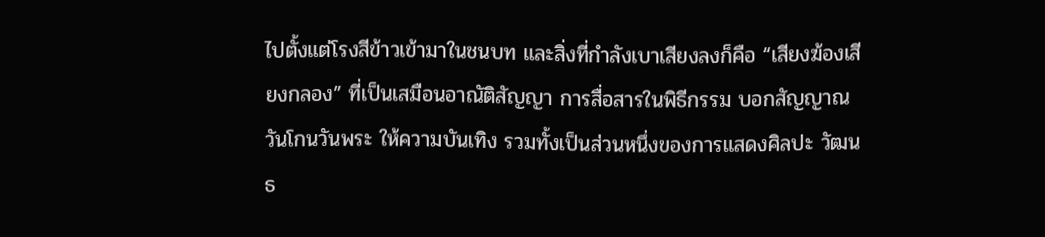ไปตั้งแต่โรงสีข้าวเข้ามาในชนบท และสิ่งที่กำลังเบาเสียงลงก็คือ “เสียงฆ้องเสียงกลอง” ที่เป็นเสมือนอาณัติสัญญา การสื่อสารในพิธีกรรม บอกสัญญาณวันโกนวันพระ ให้ความบันเทิง รวมทั้งเป็นส่วนหนึ่งของการแสดงศิลปะ วัฒนธ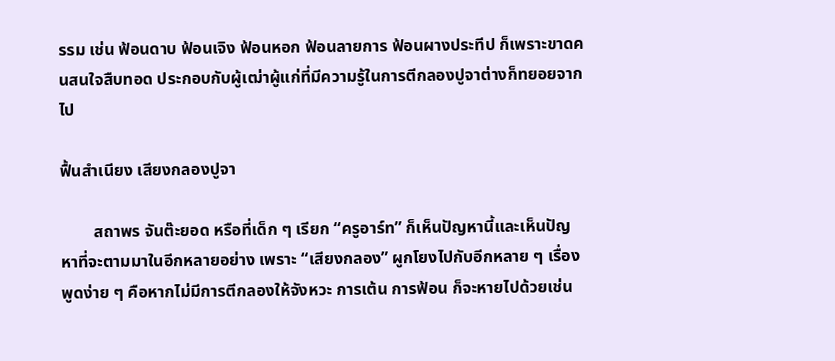รรม เช่น ฟ้อนดาบ ฟ้อนเจิง ฟ้อนหอก ฟ้อนลายการ ฟ้อนผางประทีป ก็เพราะขาดคนสนใจสืบทอด ประกอบกับผู้เฒ่าผู้แก่ที่มีความรู้ในการตีกลองปูจาต่างก็ทยอยจากไป

ฟื้นสำเนียง เสียงกลองปูจา

        สถาพร จันต๊ะยอด หรือที่เด็ก ๆ เรียก “ครูอาร์ท” ก็เห็นปัญหานี้และเห็นปัญหาที่จะตามมาในอีกหลายอย่าง เพราะ “เสียงกลอง” ผูกโยงไปกับอีกหลาย ๆ เรื่อง พูดง่าย ๆ คือหากไม่มีการตีกลองให้จังหวะ การเต้น การฟ้อน ก็จะหายไปด้วยเช่น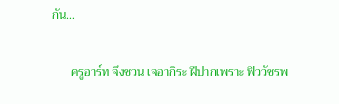กัน…

      ครูอาร์ท จึงชวน เจอากิระ ฝีปากเพราะ ฟิววัชรพ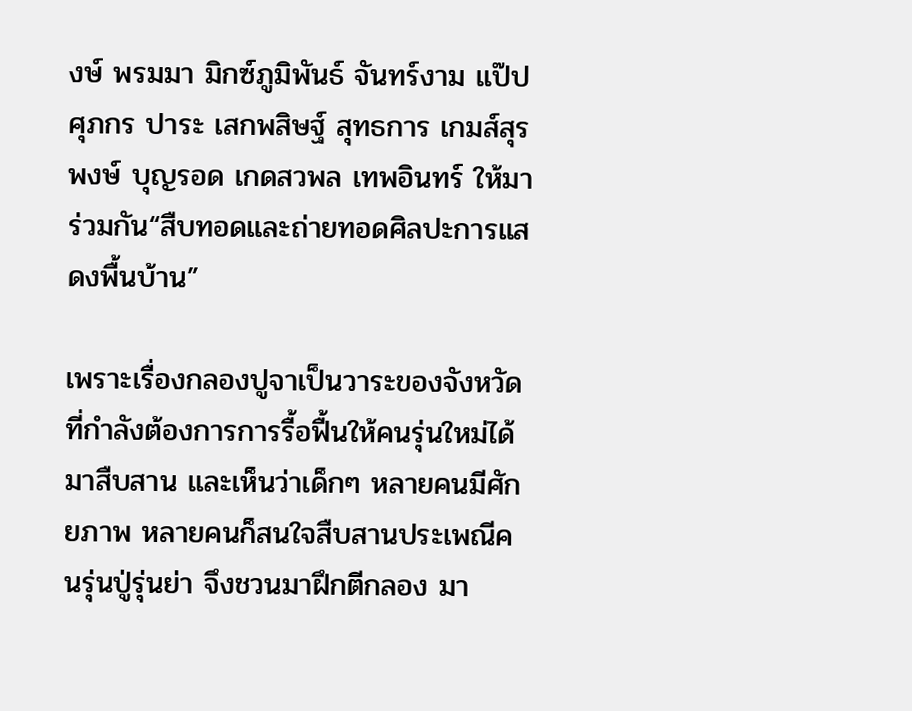งษ์ พรมมา มิกซ์ภูมิพันธ์ จันทร์งาม แป๊ปศุภกร ปาระ เสกพสิษฐ์ สุทธการ เกมส์สุรพงษ์ บุญรอด เกดสวพล เทพอินทร์ ให้มาร่วมกัน“สืบทอดและถ่ายทอดศิลปะการแสดงพื้นบ้าน”

เพราะเรื่องกลองปูจาเป็นวาระของจังหวัดที่กำลังต้องการการรื้อฟื้นให้คนรุ่นใหม่ได้มาสืบสาน และเห็นว่าเด็กๆ หลายคนมีศักยภาพ หลายคนก็สนใจสืบสานประเพณีคนรุ่นปู่รุ่นย่า จึงชวนมาฝึกตีกลอง มา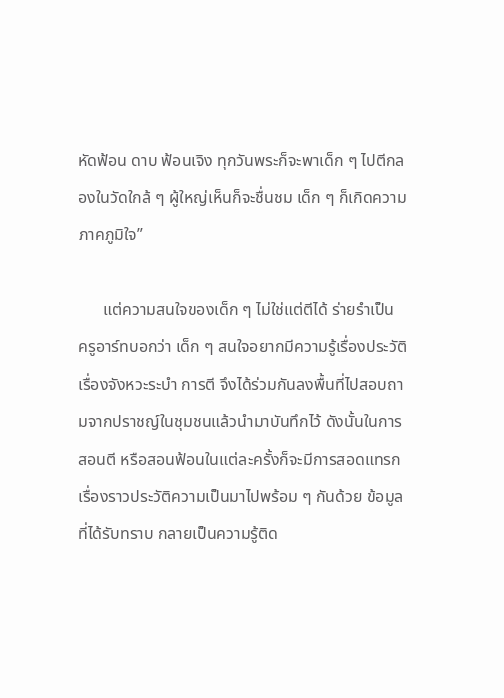หัดฟ้อน ดาบ ฟ้อนเจิง ทุกวันพระก็จะพาเด็ก ๆ ไปตีกลองในวัดใกล้ ๆ ผู้ใหญ่เห็นก็จะชื่นชม เด็ก ๆ ก็เกิดความภาคภูมิใจ”

      แต่ความสนใจของเด็ก ๆ ไม่ใช่แต่ตีได้ ร่ายรำเป็น ครูอาร์ทบอกว่า เด็ก ๆ สนใจอยากมีความรู้เรื่องประวัติ เรื่องจังหวะระบำ การตี จึงได้ร่วมกันลงพื้นที่ไปสอบถามจากปราชญ์ในชุมชนแล้วนำมาบันทึกไว้ ดังนั้นในการสอนตี หรือสอนฟ้อนในแต่ละครั้งก็จะมีการสอดแทรกเรื่องราวประวัติความเป็นมาไปพร้อม ๆ กันด้วย ข้อมูลที่ได้รับทราบ กลายเป็นความรู้ติด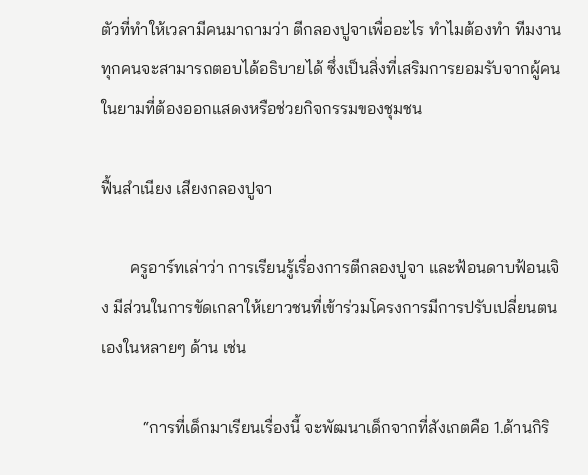ตัวที่ทำให้เวลามีคนมาถามว่า ตีกลองปูจาเพื่ออะไร ทำไมต้องทำ ทีมงานทุกคนจะสามารถตอบได้อธิบายได้ ซึ่งเป็นสิ่งที่เสริมการยอมรับจากผู้คนในยามที่ต้องออกแสดงหรือช่วยกิจกรรมของชุมชน

ฟื้นสำเนียง เสียงกลองปูจา

       ครูอาร์ทเล่าว่า การเรียนรู้เรื่องการตีกลองปูจา และฟ้อนดาบฟ้อนเจิง มีส่วนในการขัดเกลาให้เยาวชนที่เข้าร่วมโครงการมีการปรับเปลี่ยนตนเองในหลายๆ ด้าน เช่น

          “การที่เด็กมาเรียนเรื่องนี้ จะพัฒนาเด็กจากที่สังเกตคือ 1.ด้านกิริ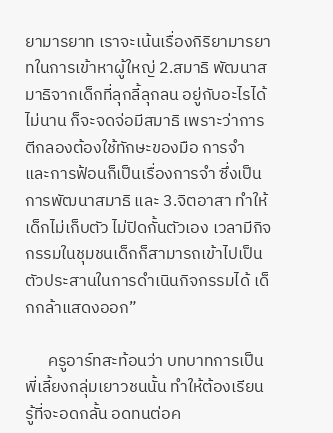ยามารยาท เราจะเน้นเรื่องกิริยามารยาทในการเข้าหาผู้ใหญ่ 2.สมาธิ พัฒนาสมาธิจากเด็กที่ลุกลี้ลุกลน อยู่กับอะไรได้ไม่นาน ก็จะจดจ่อมีสมาธิ เพราะว่าการตีกลองต้องใช้ทักษะของมือ การจำ และการฟ้อนก็เป็นเรื่องการจำ ซึ่งเป็นการพัฒนาสมาธิ และ 3.จิตอาสา ทำให้เด็กไม่เก็บตัว ไม่ปิดกั้นตัวเอง เวลามีกิจกรรมในชุมชนเด็กก็สามารถเข้าไปเป็นตัวประสานในการดำเนินกิจกรรมได้ เด็กกล้าแสดงออก”

      ครูอาร์ทสะท้อนว่า บทบาทการเป็นพี่เลี้ยงกลุ่มเยาวชนนั้น ทำให้ต้องเรียนรู้ที่จะอดกลั้น อดทนต่อค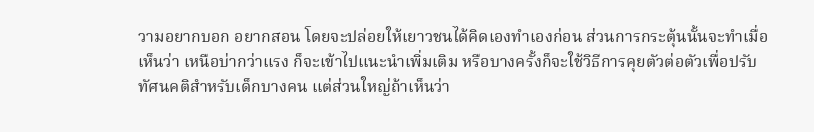วามอยากบอก อยากสอน โดยจะปล่อยให้เยาวชนได้คิดเองทำเองก่อน ส่วนการกระตุ้นนั้นจะทำเมื่อเห็นว่า เหนือบ่ากว่าแรง ก็จะเข้าไปแนะนำเพิ่มเติม หรือบางครั้งก็จะใช้วิธีการคุยตัวต่อตัวเพื่อปรับทัศนคติสำหรับเด็กบางคน แต่ส่วนใหญ่ถ้าเห็นว่า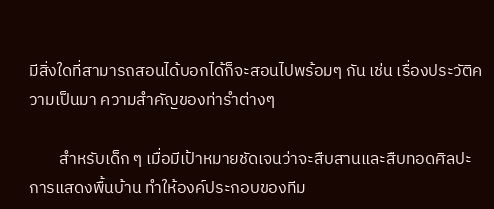มีสิ่งใดที่สามารถสอนได้บอกได้ก็จะสอนไปพร้อมๆ กัน เช่น เรื่องประวัติความเป็นมา ความสำคัญของท่ารำต่างๆ

        สำหรับเด็ก ๆ เมื่อมีเป้าหมายชัดเจนว่าจะสืบสานและสืบทอดศิลปะการแสดงพื้นบ้าน ทำให้องค์ประกอบของทีม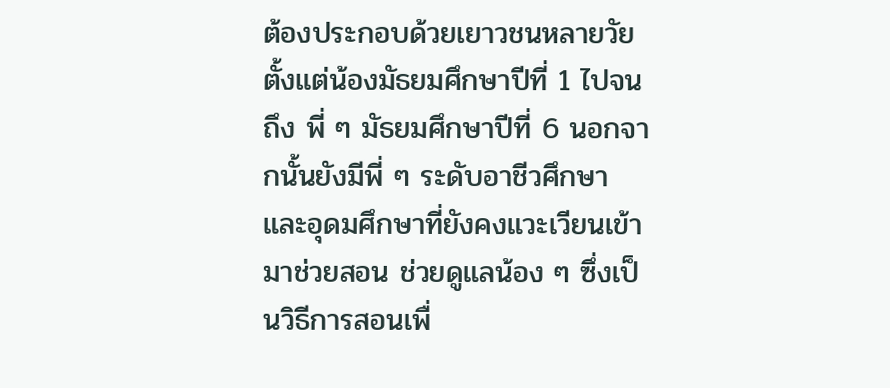ต้องประกอบด้วยเยาวชนหลายวัย ตั้งแต่น้องมัธยมศึกษาปีที่ 1 ไปจนถึง พี่ ๆ มัธยมศึกษาปีที่ 6 นอกจากนั้นยังมีพี่ ๆ ระดับอาชีวศึกษา และอุดมศึกษาที่ยังคงแวะเวียนเข้ามาช่วยสอน ช่วยดูแลน้อง ๆ ซึ่งเป็นวิธีการสอนเพื่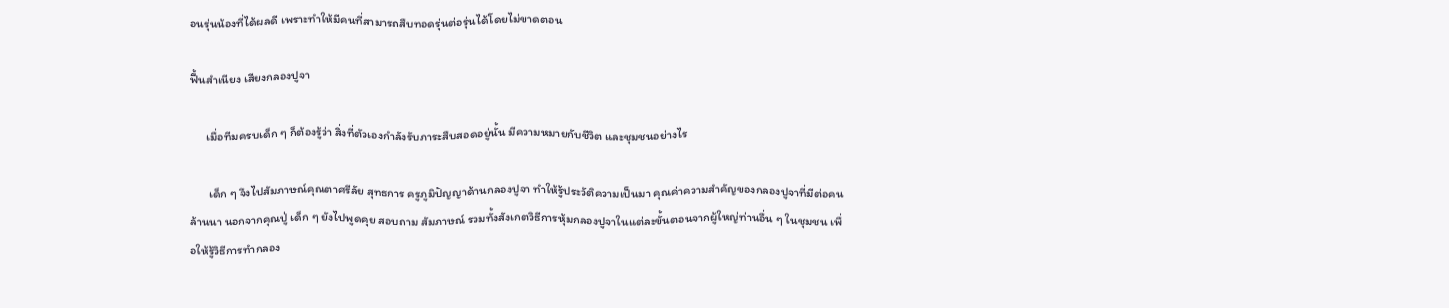อนรุ่นน้องที่ได้ผลดี เพราะทำให้มีคนที่สามารถสืบทอดรุ่นต่อรุ่นได้โดยไม่ขาดตอน

ฟื้นสำเนียง เสียงกลองปูจา

      เมื่อทีมครบเด็ก ๆ ก็ต้องรู้ว่า สิ่งที่ตัวเองกำลังรับภาระสืบสอดอยู่นั้น มีความหมายกับชีวิต และชุมชนอย่างไร

       เด็ก ๆ จึงไปสัมภาษณ์คุณตาศรีลัย สุทธการ ครูภูมิปัญญาด้านกลองปูจา ทำให้รู้ประวัติความเป็นมา คุณค่าความสำคัญของกลองปูจาที่มีต่อคนล้านนา นอกจากคุณปู่ เด็ก ๆ ยังไปพูดคุย สอบถาม สัมภาษณ์ รวมทั้งสังเกตวิธีการหุ้มกลองปูจาในแต่ละขั้นตอนจากผู้ใหญ่ท่านอื่น ๆ ในชุมชน เพื่อให้รู้วิธีการทำกลอง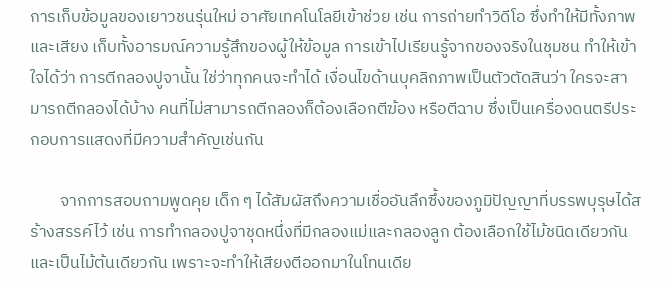การเก็บข้อมูลของเยาวชนรุ่นใหม่ อาศัยเทคโนโลยีเข้าช่วย เช่น การถ่ายทำวิดีโอ ซึ่งทำให้มีทั้งภาพและเสียง เก็บทั้งอารมณ์ความรู้สึกของผู้ให้ข้อมูล การเข้าไปเรียนรู้จากของจริงในชุมชน ทำให้เข้าใจได้ว่า การตีกลองปูจานั้น ใช่ว่าทุกคนจะทำได้ เงื่อนไขด้านบุคลิกภาพเป็นตัวตัดสินว่า ใครจะสามารถตีกลองได้บ้าง คนที่ไม่สามารถตีกลองก็ต้องเลือกตีฆ้อง หรือตีฉาบ ซึ่งเป็นเครื่องดนตรีประกอบการแสดงที่มีความสำคัญเช่นกัน

        จากการสอบถามพูดคุย เด็ก ๆ ได้สัมผัสถึงความเชื่ออันลึกซึ้งของภูมิปัญญาที่บรรพบุรุษได้สร้างสรรค์ไว้ เช่น การทำกลองปูจาชุดหนึ่งที่มีกลองแม่และกลองลูก ต้องเลือกใช้ไม้ชนิดเดียวกัน และเป็นไม้ต้นเดียวกัน เพราะจะทำให้เสียงตีออกมาในโทนเดีย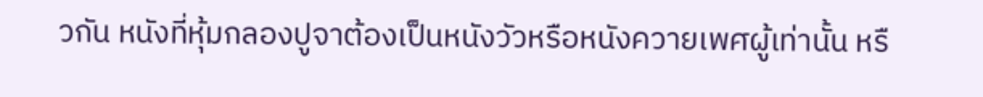วกัน หนังที่หุ้มกลองปูจาต้องเป็นหนังวัวหรือหนังควายเพศผู้เท่านั้น หรื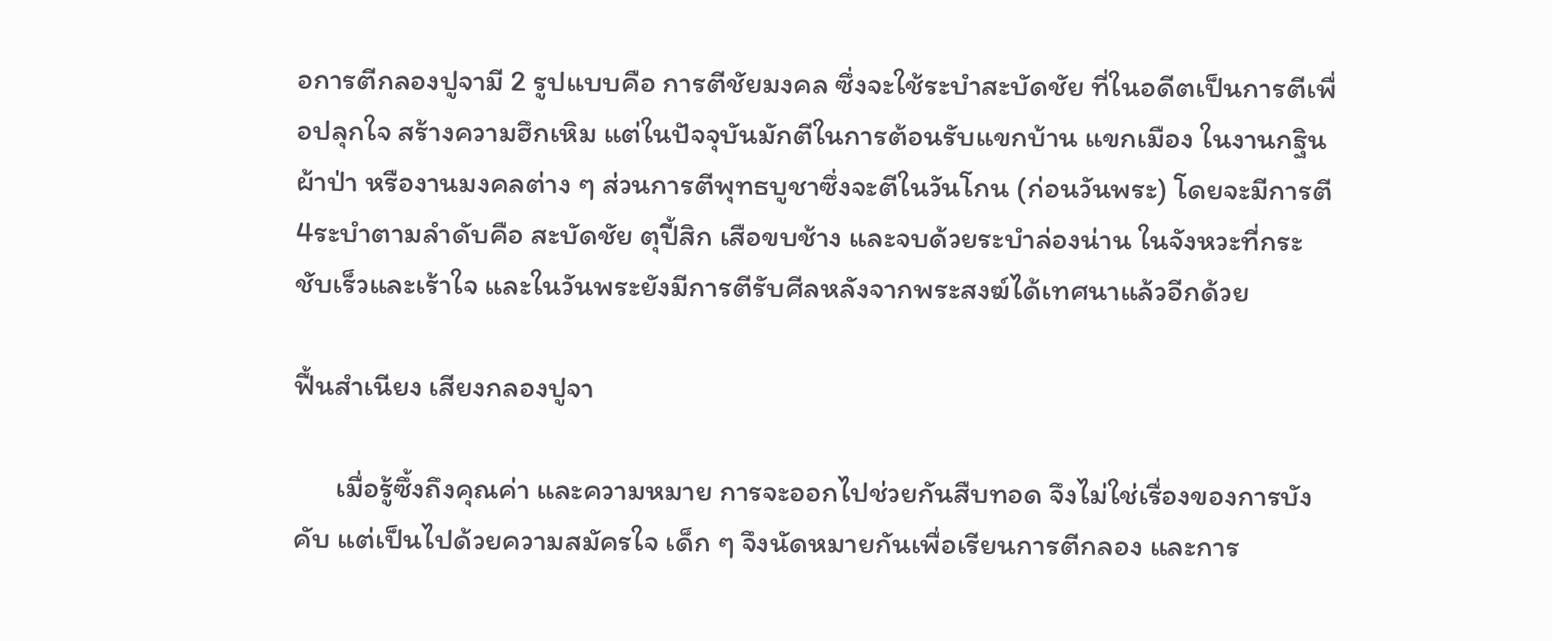อการตีกลองปูจามี 2 รูปแบบคือ การตีชัยมงคล ซึ่งจะใช้ระบำสะบัดชัย ที่ในอดีตเป็นการตีเพื่อปลุกใจ สร้างความฮึกเหิม แต่ในปัจจุบันมักตีในการต้อนรับแขกบ้าน แขกเมือง ในงานกฐิน ผ้าป่า หรืองานมงคลต่าง ๆ ส่วนการตีพุทธบูชาซึ่งจะตีในวันโกน (ก่อนวันพระ) โดยจะมีการตี 4ระบำตามลำดับคือ สะบัดชัย ตุปี้สิก เสือขบช้าง และจบด้วยระบำล่องน่าน ในจังหวะที่กระชับเร็วและเร้าใจ และในวันพระยังมีการตีรับศีลหลังจากพระสงฆ์ได้เทศนาแล้วอีกด้วย

ฟื้นสำเนียง เสียงกลองปูจา

      เมื่อรู้ซึ้งถึงคุณค่า และความหมาย การจะออกไปช่วยกันสืบทอด จึงไม่ใช่เรื่องของการบังคับ แต่เป็นไปด้วยความสมัครใจ เด็ก ๆ จึงนัดหมายกันเพื่อเรียนการตีกลอง และการ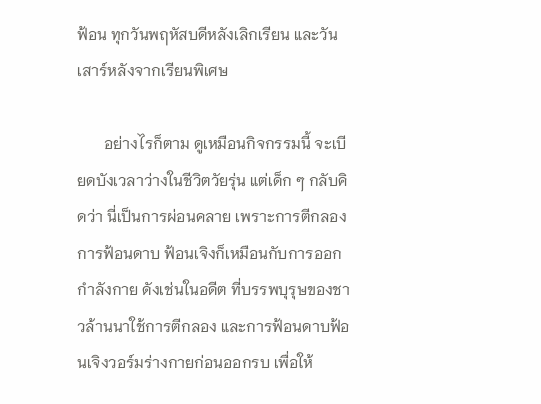ฟ้อน ทุกวันพฤหัสบดีหลังเลิกเรียน และวันเสาร์หลังจากเรียนพิเศษ

       อย่างไรก็ตาม ดูเหมือนกิจกรรมนี้ จะเบียดบังเวลาว่างในชีวิตวัยรุ่น แต่เด็ก ๆ กลับคิดว่า นี่เป็นการผ่อนคลาย เพราะการตีกลอง การฟ้อนดาบ ฟ้อนเจิงก็เหมือนกับการออกกำลังกาย ดังเช่นในอดีต ที่บรรพบุรุษของชาวล้านนาใช้การตีกลอง และการฟ้อนดาบฟ้อนเจิงวอร์มร่างกายก่อนออกรบ เพื่อให้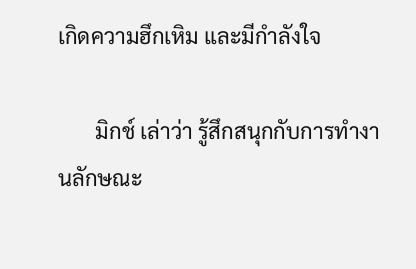เกิดความฮึกเหิม และมีกำลังใจ

       มิกช์ เล่าว่า รู้สึกสนุกกับการทำงานลักษณะ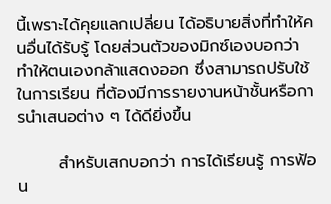นี้เพราะได้คุยแลกเปลี่ยน ได้อธิบายสิ่งที่ทำให้คนอื่นได้รับรู้ โดยส่วนตัวของมิกซ์เองบอกว่า ทำให้ตนเองกล้าแสดงออก ซึ่งสามารถปรับใช้ในการเรียน ที่ต้องมีการรายงานหน้าชั้นหรือการนำเสนอต่าง ๆ ได้ดียิ่งขึ้น

       สำหรับเสกบอกว่า การได้เรียนรู้ การฟ้อน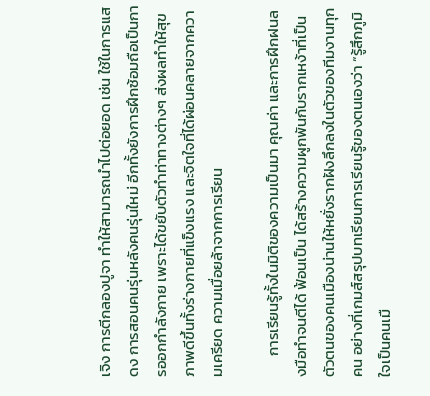เจิง การตีกลองปูจา ทำให้สามารถนำไปต่อยอด เช่น ใช้ในการแสดง การสอนคนรุ่นหลังคนรุ่นใหม่ อีกทั้งยังการฝึกซ้อมถือเป็นการออกกำลังกาย เพราะได้ขยับตัวทำท่าทางต่างๆ ส่งผลทำให้สุขภาพดีขึ้นทั้งร่างกายที่แข็งแรง และจิตใจที่ได้ผ่อนคลายจากความเครียด ความเมื่อยล้าจากการเรียน

      การเรียนรู้ทั้งในมิติของความเป็นมา คุณค่า และการฝึกฝนลงมือทำจนตีได้ ฟ้อนเป็น ได้สร้างความผูกพันกับรากเหง้าที่เป็นตัวตนของคนเมืองน่านให้หยั่งรากฝังลึกลงในตัวของทีมงานทุกคน อย่างที่เกมส์สรุปบทเรียนการเรียนรู้ของตนเองว่า “รู้สึกภูมิใจเป็นคนเมื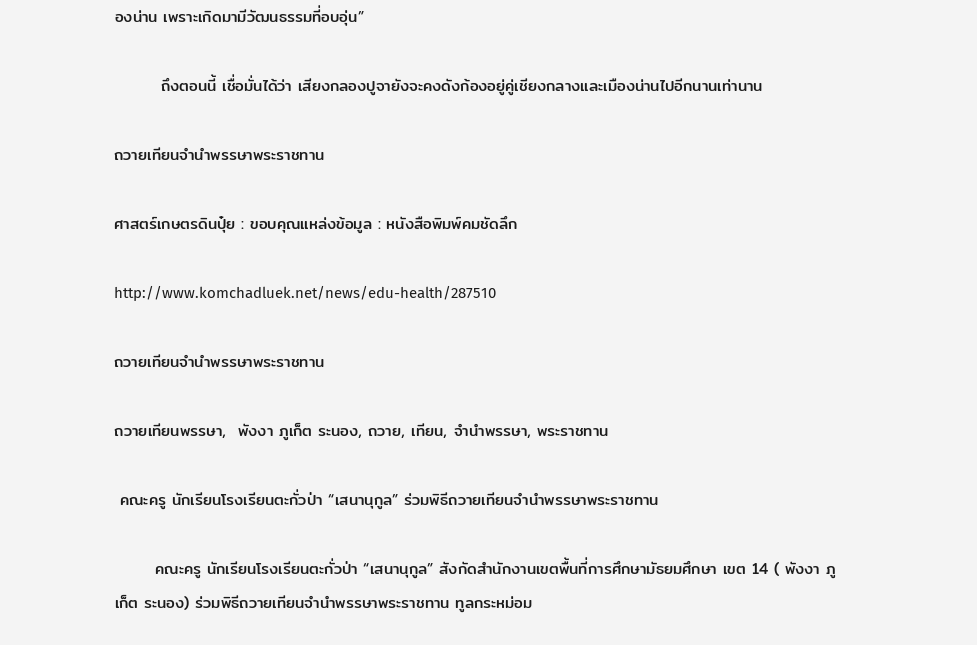องน่าน เพราะเกิดมามีวัฒนธรรมที่อบอุ่น”

        ถึงตอนนี้ เชื่อมั่นได้ว่า เสียงกลองปูจายังจะคงดังก้องอยู่คู่เชียงกลางและเมืองน่านไปอีกนานเท่านาน

ถวายเทียนจำนำพรรษาพระราชทาน

ศาสตร์เกษตรดินปุ๋ย : ขอบคุณแหล่งข้อมูล : หนังสือพิมพ์คมชัดลึก

http://www.komchadluek.net/news/edu-health/287510

ถวายเทียนจำนำพรรษาพระราชทาน

ถวายเทียนพรรษา,  พังงา ภูเก็ต ระนอง, ถวาย, เทียน, จำนำพรรษา, พระราชทาน

 คณะครู นักเรียนโรงเรียนตะกั่วป่า “เสนานุกูล” ร่วมพิธีถวายเทียนจำนำพรรษาพระราชทาน

       คณะครู นักเรียนโรงเรียนตะกั่วป่า “เสนานุกูล” สังกัดสำนักงานเขตพื้นที่การศึกษามัธยมศึกษา เขต 14 ( พังงา ภูเก็ต ระนอง) ร่วมพิธีถวายเทียนจำนำพรรษาพระราชทาน ทูลกระหม่อม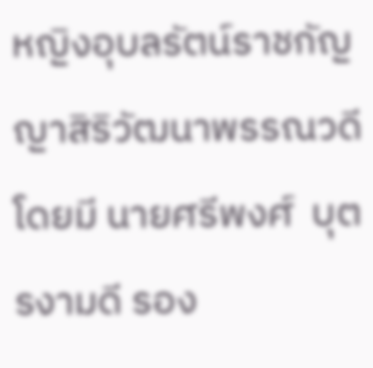หญิงอุบลรัตน์ราชกัญญาสิริวัฒนาพรรณวดี โดยมี นายศรีพงศ์  บุตรงามดี รอง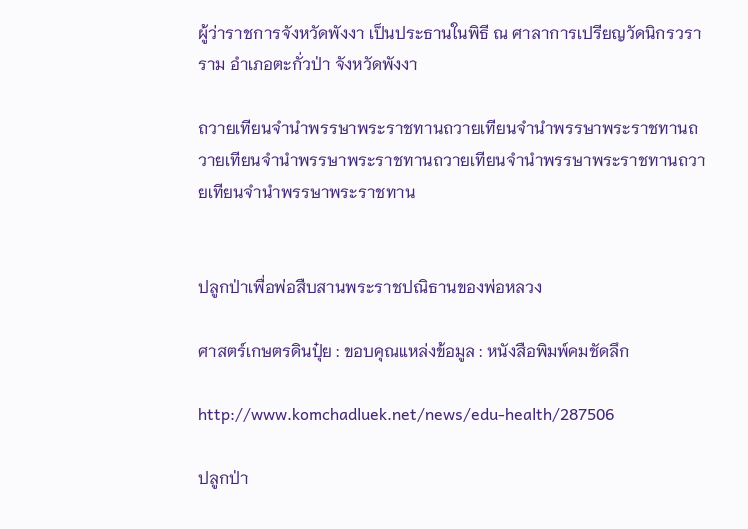ผู้ว่าราชการจังหวัดพังงา เป็นประธานในพิธี ณ ศาลาการเปรียญวัดนิกรวราราม อำเภอตะกั่วป่า จังหวัดพังงา

ถวายเทียนจำนำพรรษาพระราชทานถวายเทียนจำนำพรรษาพระราชทานถวายเทียนจำนำพรรษาพระราชทานถวายเทียนจำนำพรรษาพระราชทานถวายเทียนจำนำพรรษาพระราชทาน


ปลูกป่าเพื่อพ่อสืบสานพระราชปณิธานของพ่อหลวง

ศาสตร์เกษตรดินปุ๋ย : ขอบคุณแหล่งข้อมูล : หนังสือพิมพ์คมชัดลึก

http://www.komchadluek.net/news/edu-health/287506

ปลูกป่า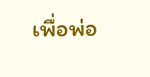เพื่อพ่อ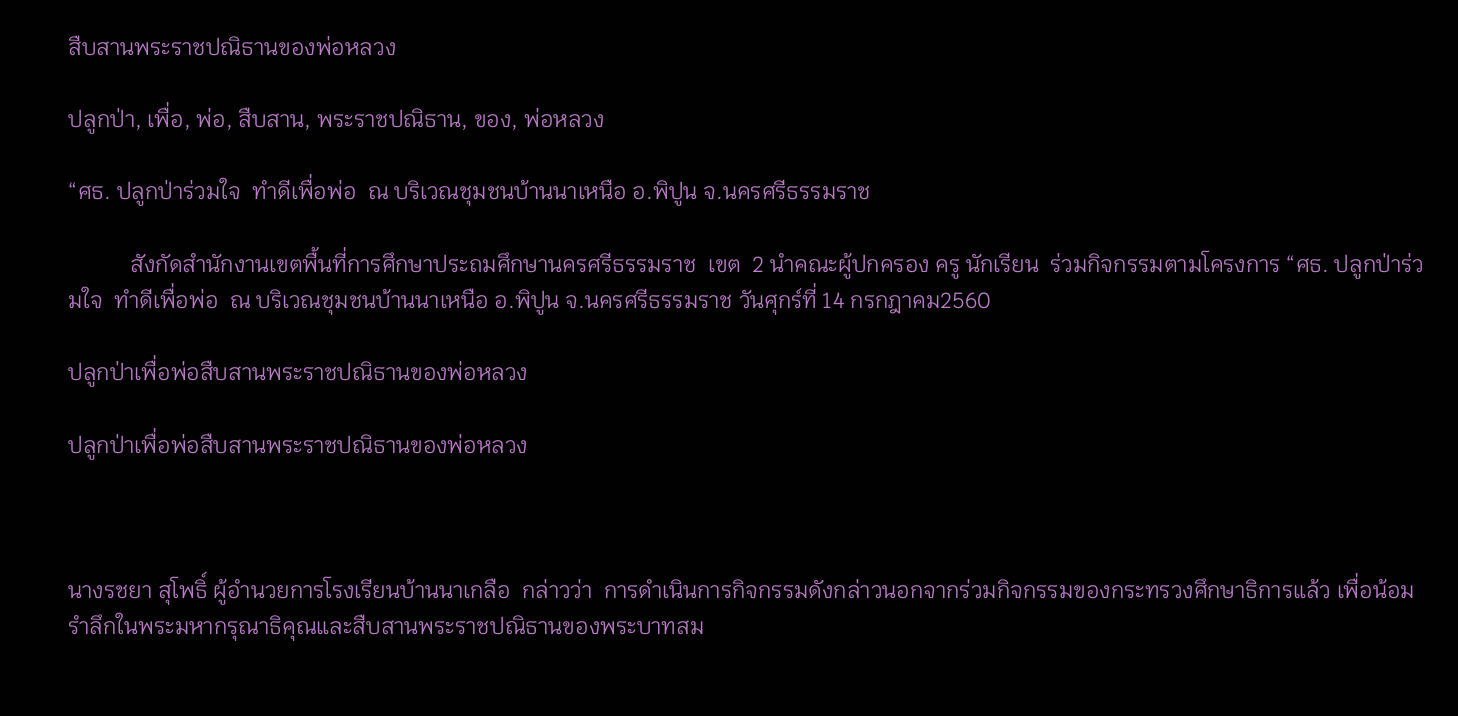สืบสานพระราชปณิธานของพ่อหลวง

ปลูกป่า, เพื่อ, พ่อ, สืบสาน, พระราชปณิธาน, ของ, พ่อหลวง

“ศธ. ปลูกป่าร่วมใจ  ทำดีเพื่อพ่อ  ณ บริเวณชุมชนบ้านนาเหนือ อ.พิปูน จ.นครศรีธรรมราช

           สังกัดสำนักงานเขตพื้นที่การศึกษาประถมศึกษานครศรีธรรมราช  เขต  2 นำคณะผู้ปกครอง ครู นักเรียน  ร่วมกิจกรรมตามโครงการ “ศธ. ปลูกป่าร่วมใจ  ทำดีเพื่อพ่อ  ณ บริเวณชุมชนบ้านนาเหนือ อ.พิปูน จ.นครศรีธรรมราช วันศุกร์ที่ 14 กรกฎาคม2560

ปลูกป่าเพื่อพ่อสืบสานพระราชปณิธานของพ่อหลวง

ปลูกป่าเพื่อพ่อสืบสานพระราชปณิธานของพ่อหลวง



นางรชยา สุโพธิ์ ผู้อำนวยการโรงเรียนบ้านนาเกลือ  กล่าวว่า  การดำเนินการกิจกรรมดังกล่าวนอกจากร่วมกิจกรรมของกระทรวงศึกษาธิการแล้ว เพื่อน้อมรำลึกในพระมหากรุณาธิคุณและสืบสานพระราชปณิธานของพระบาทสม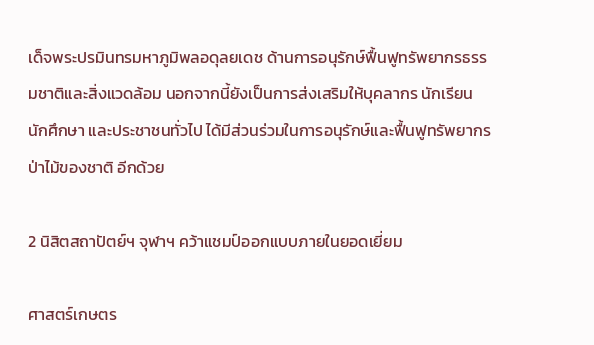เด็จพระปรมินทรมหาภูมิพลอดุลยเดช ด้านการอนุรักษ์ฟื้นฟูทรัพยากรธรรมชาติและสิ่งแวดล้อม นอกจากนี้ยังเป็นการส่งเสริมให้บุคลากร นักเรียน นักศึกษา และประชาชนทั่วไป ได้มีส่วนร่วมในการอนุรักษ์และฟื้นฟูทรัพยากรป่าไม้ของชาติ อีกด้วย

2 นิสิตสถาปัตย์ฯ จุฬาฯ คว้าแชมป์ออกแบบภายในยอดเยี่ยม

ศาสตร์เกษตร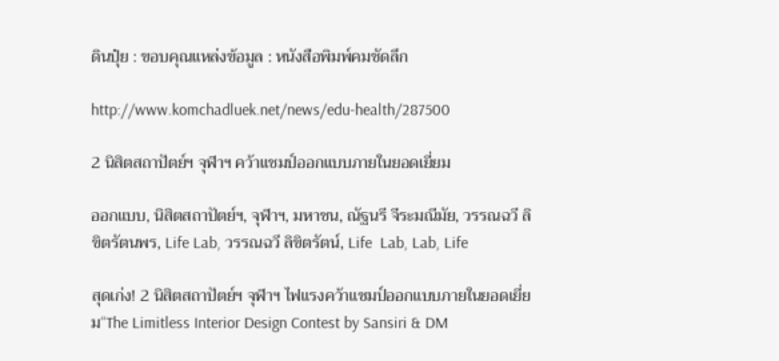ดินปุ๋ย : ขอบคุณแหล่งข้อมูล : หนังสือพิมพ์คมชัดลึก

http://www.komchadluek.net/news/edu-health/287500

2 นิสิตสถาปัตย์ฯ จุฬาฯ คว้าแชมป์ออกแบบภายในยอดเยี่ยม

ออกแบบ, นิสิตสถาปัตย์ฯ, จุฬาฯ, มหาชน, ณัฐนรี จีระมณีมัย, วรรณฉวี ลิขิตรัตนพร, Life Lab, วรรณฉวี ลิขิตรัตน์, Life  Lab, Lab, Life

สุดเก่ง! 2 นิสิตสถาปัตย์ฯ จุฬาฯ ไฟแรงคว้าแชมป์ออกแบบภายในยอดเยี่ยม“The Limitless Interior Design Contest by Sansiri & DM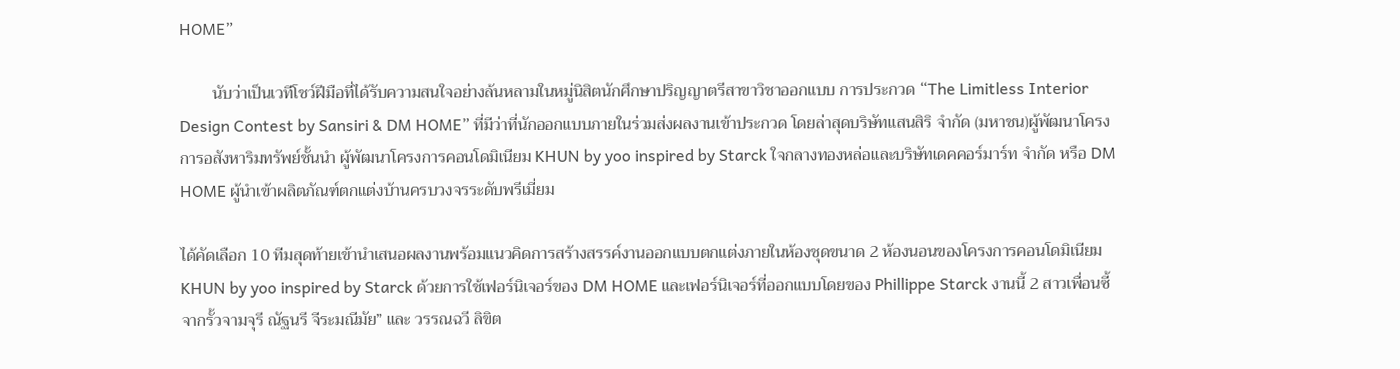HOME”

        นับว่าเป็นเวทีโชว์ฝีมือที่ได้รับความสนใจอย่างล้นหลามในหมู่นิสิตนักศึกษาปริญญาตรีสาขาวิชาออกแบบ การประกวด “The Limitless Interior Design Contest by Sansiri & DM HOME” ที่มีว่าที่นักออกแบบภายในร่วมส่งผลงานเข้าประกวด โดยล่าสุดบริษัทแสนสิริ จำกัด (มหาชน)ผู้พัฒนาโครงการอสังหาริมทรัพย์ชั้นนำ ผู้พัฒนาโครงการคอนโดมิเนียม KHUN by yoo inspired by Starck ใจกลางทองหล่อและบริษัทเดคคอร์มาร์ท จำกัด หรือ DM HOME ผู้นำเข้าผลิตภัณฑ์ตกแต่งบ้านครบวงจรระดับพรีเมี่ยม

ได้คัดเลือก 10 ทีมสุดท้ายเข้านำเสนอผลงานพร้อมแนวคิดการสร้างสรรค์งานออกแบบตกแต่งภายในห้องชุดขนาด 2 ห้องนอนของโครงการคอนโดมิเนียม KHUN by yoo inspired by Starck ด้วยการใช้เฟอร์นิเจอร์ของ DM HOME และเฟอร์นิเจอร์ที่ออกแบบโดยของ Phillippe Starck งานนี้ 2 สาวเพื่อนซี้จากรั้วจามจุรี ณัฐนรี จีระมณีมัย” และ วรรณฉวี ลิขิต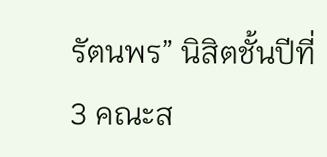รัตนพร” นิสิตชั้นปีที่ 3 คณะส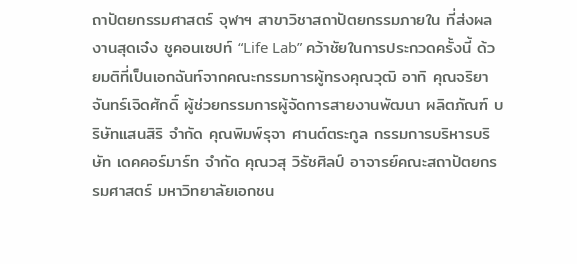ถาปัตยกรรมศาสตร์ จุฬาฯ สาขาวิชาสถาปัตยกรรมภายใน ที่ส่งผลงานสุดเจ๋ง ชูคอนเซปท์ “Life Lab” คว้าชัยในการประกวดครั้งนี้ ด้วยมติที่เป็นเอกฉันท์จากคณะกรรมการผู้ทรงคุณวุฒิ อาทิ คุณจริยา จันทร์เจิดศักดิ์ ผู้ช่วยกรรมการผู้จัดการสายงานพัฒนา ผลิตภัณฑ์ บริษัทแสนสิริ จำกัด คุณพิมพ์รุจา ศานต์ตระกูล กรรมการบริหารบริษัท เดคคอร์มาร์ท จำกัด คุณวสุ วิรัชศิลป์ อาจารย์คณะสถาปัตยกรรมศาสตร์ มหาวิทยาลัยเอกชน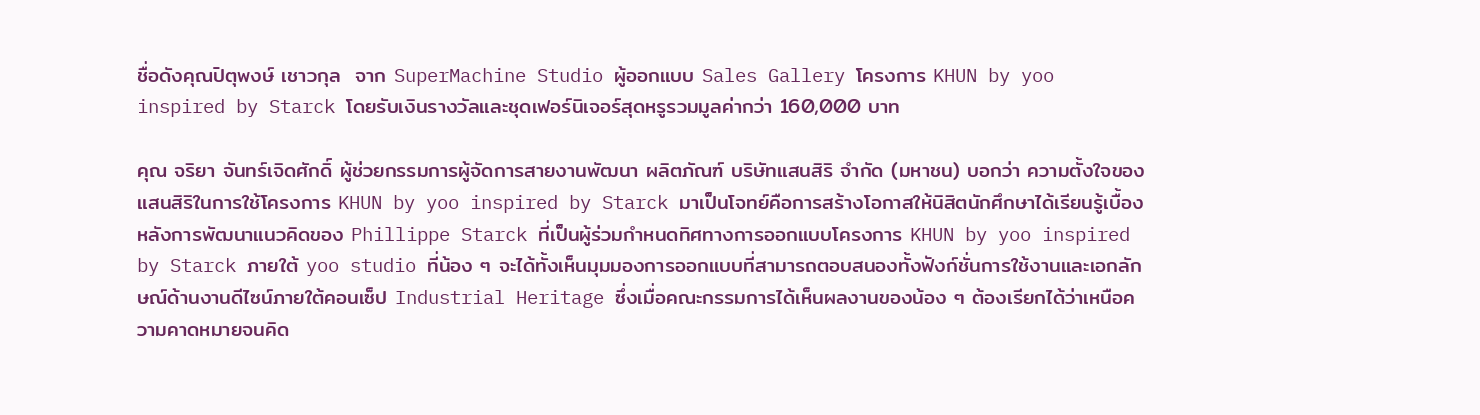ชื่อดังคุณปิตุพงษ์ เชาวกุล  จาก SuperMachine Studio ผู้ออกแบบ Sales Gallery โครงการ KHUN by yoo inspired by Starck โดยรับเงินรางวัลและชุดเฟอร์นิเจอร์สุดหรูรวมมูลค่ากว่า 160,000 บาท

คุณ จริยา จันทร์เจิดศักดิ์ ผู้ช่วยกรรมการผู้จัดการสายงานพัฒนา ผลิตภัณฑ์ บริษัทแสนสิริ จำกัด (มหาชน) บอกว่า ความตั้งใจของแสนสิริในการใช้โครงการ KHUN by yoo inspired by Starck มาเป็นโจทย์คือการสร้างโอกาสให้นิสิตนักศึกษาได้เรียนรู้เบื้องหลังการพัฒนาแนวคิดของ Phillippe Starck ที่เป็นผู้ร่วมกำหนดทิศทางการออกแบบโครงการ KHUN by yoo inspired by Starck ภายใต้ yoo studio ที่น้อง ๆ จะได้ทั้งเห็นมุมมองการออกแบบที่สามารถตอบสนองทั้งฟังก์ชั่นการใช้งานและเอกลักษณ์ด้านงานดีไซน์ภายใต้คอนเซ็ป Industrial Heritage ซึ่งเมื่อคณะกรรมการได้เห็นผลงานของน้อง ๆ ต้องเรียกได้ว่าเหนือความคาดหมายจนคิด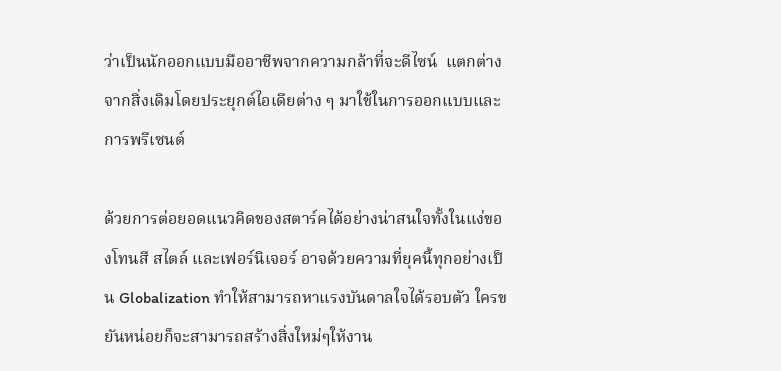ว่าเป็นนักออกแบบมืออาชีพจากความกล้าที่จะดีไซน์  แตกต่างจากสิ่งเดิมโดยประยุกต์ไอเดียต่าง ๆ มาใช้ในการออกแบบและการพรีเซนต์

ด้วยการต่อยอดแนวคิดของสตาร์คได้อย่างน่าสนใจทั้งในแง่ของโทนสี สไตล์ และเฟอร์นิเจอร์ อาจด้วยความที่ยุคนี้ทุกอย่างเป็น Globalization ทำให้สามารถหาแรงบันดาลใจได้รอบตัว ใครขยันหน่อยก็จะสามารถสร้างสิ่งใหม่ๆให้งาน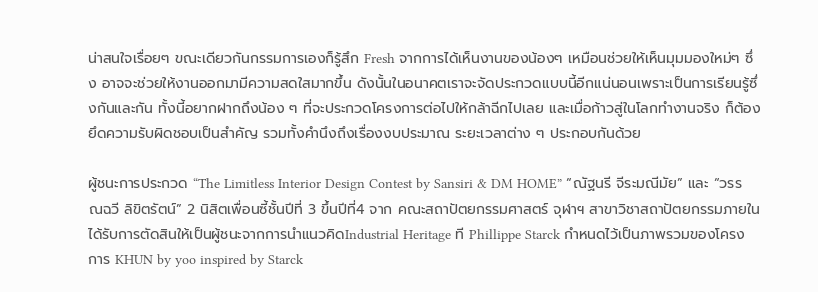น่าสนใจเรื่อยๆ ขณะเดียวกันกรรมการเองก็รู้สึก Fresh จากการได้เห็นงานของน้องๆ เหมือนช่วยให้เห็นมุมมองใหม่ๆ ซึ่ง อาจจะช่วยให้งานออกมามีความสดใสมากขึ้น ดังนั้นในอนาคตเราจะจัดประกวดแบบนี้อีกแน่นอนเพราะเป็นการเรียนรู้ซึ่งกันและกัน ทั้งนี้อยากฝากถึงน้อง ๆ ที่จะประกวดโครงการต่อไปให้กล้าฉีกไปเลย และเมื่อก้าวสู่ในโลกทำงานจริง ก็ต้องยึดความรับผิดชอบเป็นสำคัญ รวมทั้งคำนึงถึงเรื่องงบประมาณ ระยะเวลาต่าง ๆ ประกอบกันด้วย

ผู้ชนะการประกวด “The Limitless Interior Design Contest by Sansiri & DM HOME” “ณัฐนรี จีระมณีมัย” และ “วรรณฉวี ลิขิตรัตน์” 2 นิสิตเพื่อนซี้ชั้นปีที่ 3 ขึ้นปีที่4 จาก คณะสถาปัตยกรรมศาสตร์ จุฬาฯ สาขาวิชาสถาปัตยกรรมภายใน ได้รับการตัดสินให้เป็นผู้ชนะจากการนำแนวคิดIndustrial Heritage ที Phillippe Starck กำหนดไว้เป็นภาพรวมของโครงการ KHUN by yoo inspired by Starck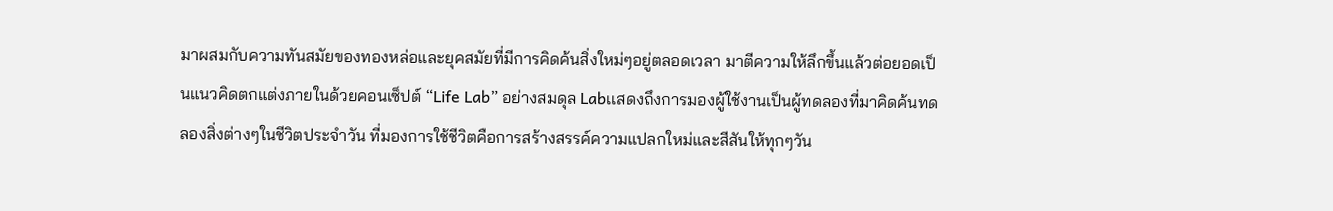มาผสมกับความทันสมัยของทองหล่อและยุคสมัยที่มีการคิดค้นสิ่งใหม่ๆอยู่ตลอดเวลา มาตีความให้ลึกขึ้นแล้วต่อยอดเป็นแนวคิดตกแต่งภายในด้วยคอนเซ็ปต์ “Life Lab” อย่างสมดุล Labเเสดงถึงการมองผู้ใช้งานเป็นผู้ทดลองที่มาคิดค้นทดลองสิ่งต่างๆในชีวิตประจำวัน ที่มองการใช้ชีวิตคือการสร้างสรรค์ความแปลกใหม่และสีสันให้ทุกๆวัน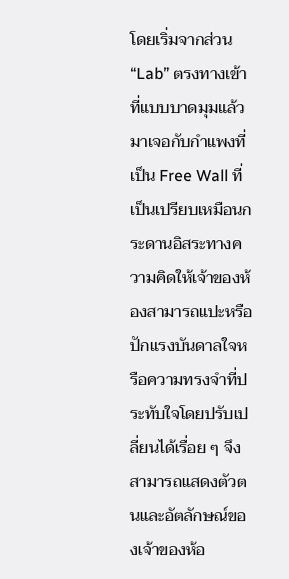โดยเริ่มจากส่วน “Lab” ตรงทางเข้าที่แบบบาดมุมแล้วมาเจอกับกำแพงที่เป็น Free Wall ที่เป็นเปรียบเหมือนกระดานอิสระทางความคิดให้เจ้าของห้องสามารถแปะหรือปักแรงบันดาลใจหรือความทรงจำที่ประทับใจโดยปรับเปลี่ยนได้เรื่อย ๆ จึงสามารถแสดงตัวตนและอัตลักษณ์ของเจ้าของห้อ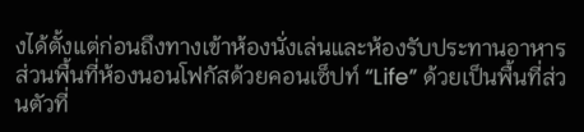งได้ตั้งแต่ก่อนถึงทางเข้าห้องนั่งเล่นและห้องรับประทานอาหาร ส่วนพื้นที่ห้องนอนโฟกัสด้วยคอนเซ็ปท์ “Life” ด้วยเป็นพื้นที่ส่วนตัวที่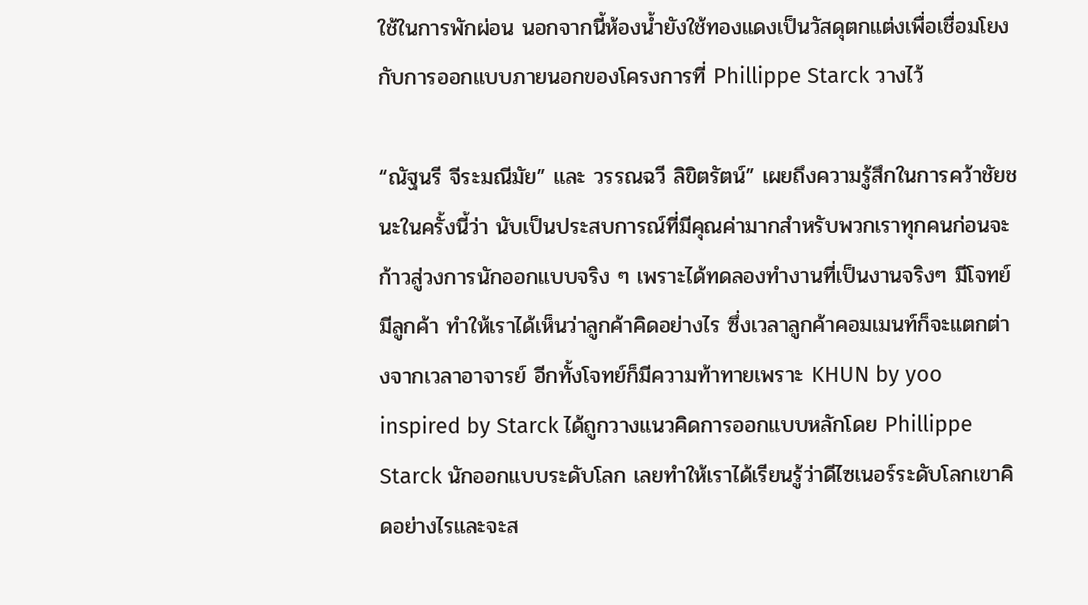ใช้ในการพักผ่อน นอกจากนี้ห้องน้ำยังใช้ทองแดงเป็นวัสดุตกแต่งเพื่อเชื่อมโยงกับการออกแบบภายนอกของโครงการที่ Phillippe Starck วางไว้

“ณัฐนรี จีระมณีมัย” และ วรรณฉวี ลิขิตรัตน์” เผยถึงความรู้สึกในการคว้าชัยชนะในครั้งนี้ว่า นับเป็นประสบการณ์ที่มีคุณค่ามากสำหรับพวกเราทุกคนก่อนจะก้าวสู่วงการนักออกแบบจริง ๆ เพราะได้ทดลองทำงานที่เป็นงานจริงๆ มีโจทย์ มีลูกค้า ทำให้เราได้เห็นว่าลูกค้าคิดอย่างไร ซึ่งเวลาลูกค้าคอมเมนท์ก็จะแตกต่างจากเวลาอาจารย์ อีกทั้งโจทย์ก็มีความท้าทายเพราะ KHUN by yoo inspired by Starck ได้ถูกวางแนวคิดการออกแบบหลักโดย Phillippe Starck นักออกแบบระดับโลก เลยทำให้เราได้เรียนรู้ว่าดีไซเนอร์ระดับโลกเขาคิดอย่างไรและจะส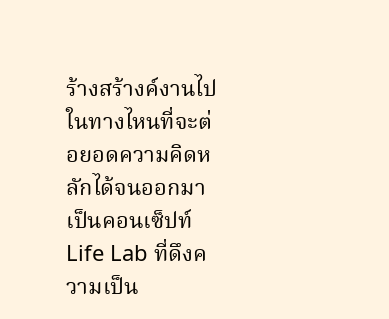ร้างสร้างค์งานไปในทางไหนที่จะต่อยอดความคิดหลักได้จนออกมาเป็นคอนเซ็ปท์ Life Lab ที่ดึงความเป็น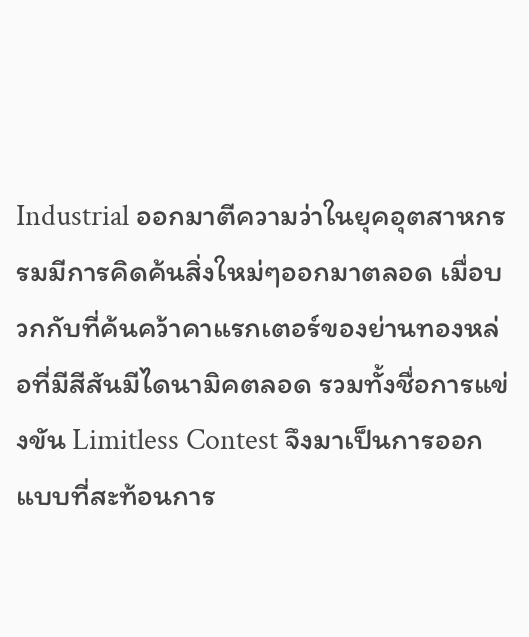Industrial ออกมาตีความว่าในยุคอุตสาหกรรมมีการคิดค้นสิ่งใหม่ๆออกมาตลอด เมื่อบวกกับที่ค้นคว้าคาแรกเตอร์ของย่านทองหล่อที่มีสีสันมีไดนามิคตลอด รวมทั้งชื่อการแข่งขัน Limitless Contest จึงมาเป็นการออกแบบที่สะท้อนการ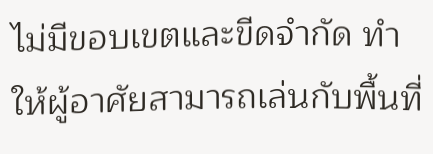ไม่มีขอบเขตและขีดจำกัด ทำให้ผู้อาศัยสามารถเล่นกับพื้นที่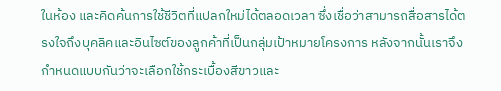ในห้อง และคิดค้นการใช้ชีวิตที่แปลกใหม่ได้ตลอดเวลา ซึ่งเชื่อว่าสามารถสื่อสารได้ตรงใจถึงบุคลิคและอินไซต์ของลูกค้าที่เป็นกลุ่มเป้าหมายโครงการ หลังจากนั้นเราจึงกำหนดแบบกันว่าจะเลือกใช้กระเบื้องสีขาวและ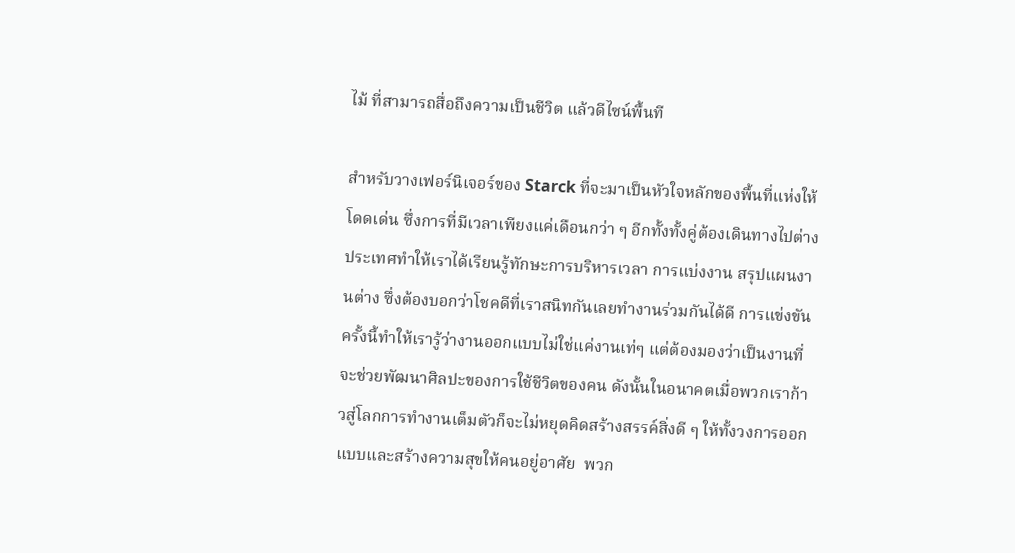ไม้ ที่สามารถสื่อถึงความเป็นชีวิต แล้วดีไซน์พื้นที

สำหรับวางเฟอร์นิเจอร์ของ Starck ที่จะมาเป็นหัวใจหลักของพื้นที่แห่งให้โดดเด่น ซึ่งการที่มีเวลาเพียงแค่เดือนกว่า ๆ อีกทั้งทั้งคู่ต้องเดินทางไปต่างประเทศทำให้เราได้เรียนรู้ทักษะการบริหารเวลา การแบ่งงาน สรุปแผนงานต่าง ซึ่งต้องบอกว่าโชคดีที่เราสนิทกันเลยทำงานร่วมกันได้ดี การแข่งขันครั้งนี้ทำให้เรารู้ว่างานออกแบบไม่ใช่แค่งานเท่ๆ แต่ต้องมองว่าเป็นงานที่จะช่วยพัฒนาศิลปะของการใช้ชีวิตของคน ดังนั้นในอนาคตเมื่อพวกเราก้าวสู่โลกการทำงานเต็มตัวก็จะไม่หยุดคิดสร้างสรรค์สิ่งดี ๆ ให้ทั้งวงการออกแบบและสร้างความสุขให้คนอยู่อาศัย  พวก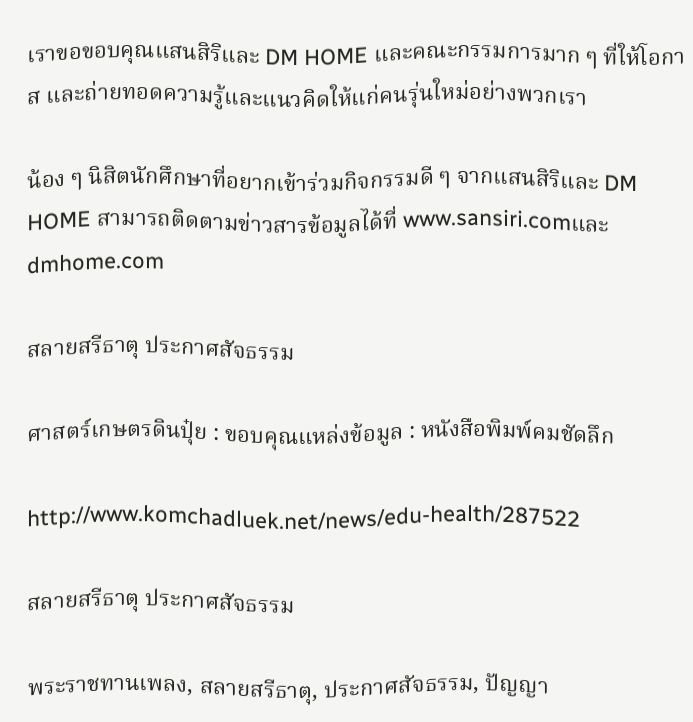เราขอขอบคุณแสนสิริและ DM HOME และคณะกรรมการมาก ๆ ที่ให้โอกาส และถ่ายทอดความรู้และแนวคิดให้แก่คนรุ่นใหม่อย่างพวกเรา

น้อง ๆ นิสิตนักศึกษาที่อยากเข้าร่วมกิจกรรมดี ๆ จากแสนสิริและ DM HOME สามารถติดตามข่าวสารข้อมูลได้ที่ www.sansiri.comและ dmhome.com

สลายสรีธาตุ ประกาศสัจธรรม

ศาสตร์เกษตรดินปุ๋ย : ขอบคุณแหล่งข้อมูล : หนังสือพิมพ์คมชัดลึก

http://www.komchadluek.net/news/edu-health/287522

สลายสรีธาตุ ประกาศสัจธรรม

พระราชทานเพลง, สลายสรีธาตุ, ประกาศสัจธรรม, ปัญญา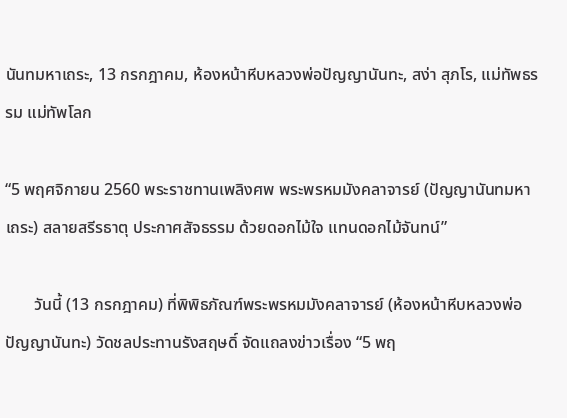นันทมหาเถระ, 13 กรกฎาคม, ห้องหน้าหีบหลวงพ่อปัญญานันทะ, สง่า สุภโร, แม่ทัพธรรม แม่ทัพโลก

“5 พฤศจิกายน 2560 พระราชทานเพลิงศพ พระพรหมมังคลาจารย์ (ปัญญานันทมหาเถระ) สลายสรีรธาตุ ประกาศสัจธรรม ด้วยดอกไม้ใจ แทนดอกไม้จันทน์”

       วันนี้ (13 กรกฎาคม) ที่พิพิธภัณฑ์พระพรหมมังคลาจารย์ (ห้องหน้าหีบหลวงพ่อปัญญานันทะ) วัดชลประทานรังสฤษดิ์ จัดแถลงข่าวเรื่อง “5 พฤ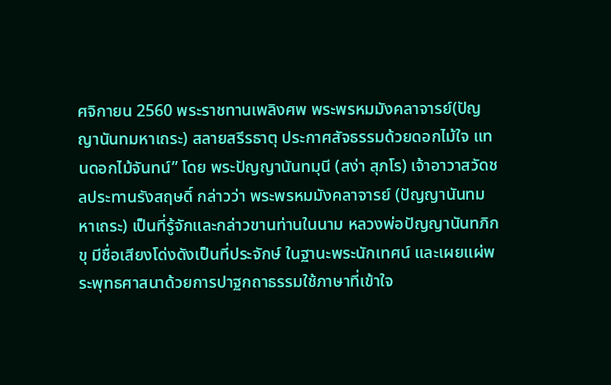ศจิกายน 2560 พระราชทานเพลิงศพ พระพรหมมังคลาจารย์(ปัญญานันทมหาเถระ) สลายสรีรธาตุ ประกาศสัจธรรมด้วยดอกไม้ใจ แทนดอกไม้จันทน์” โดย พระปัญญานันทมุนี (สง่า สุภโร) เจ้าอาวาสวัดชลประทานรังสฤษดิ์ กล่าวว่า พระพรหมมังคลาจารย์ (ปัญญานันทมหาเถระ) เป็นที่รู้จักและกล่าวขานท่านในนาม หลวงพ่อปัญญานันทภิกขุ มีชื่อเสียงโด่งดังเป็นที่ประจักษ์ ในฐานะพระนักเทศน์ และเผยแผ่พระพุทธศาสนาด้วยการปาฐกถาธรรมใช้ภาษาที่เข้าใจ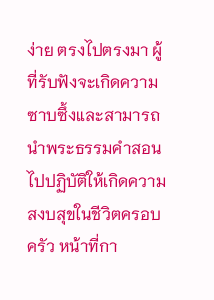ง่าย ตรงไปตรงมา ผู้ที่รับฟังจะเกิดความซาบซึ้งและสามารถนำพระธรรมคำสอนไปปฏิบัติให้เกิดความสงบสุขในชีวิตครอบครัว หน้าที่กา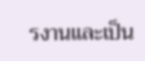รงานและเป็น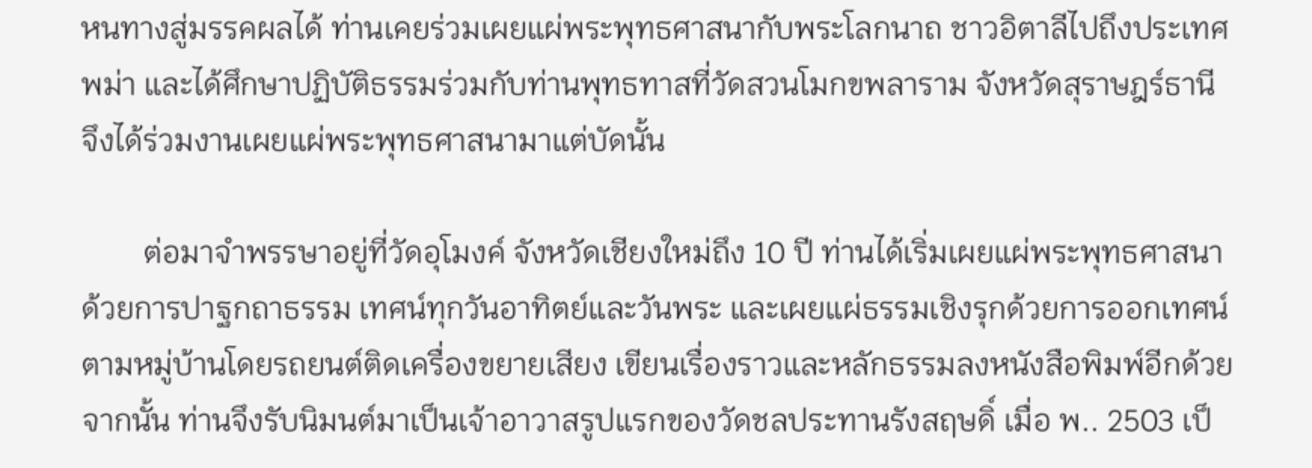หนทางสู่มรรคผลได้ ท่านเคยร่วมเผยแผ่พระพุทธศาสนากับพระโลกนาถ ชาวอิตาลีไปถึงประเทศพม่า และได้ศึกษาปฏิบัติธรรมร่วมกับท่านพุทธทาสที่วัดสวนโมกขพลาราม จังหวัดสุราษฎร์ธานี จึงได้ร่วมงานเผยแผ่พระพุทธศาสนามาแต่บัดนั้น

        ต่อมาจำพรรษาอยู่ที่วัดอุโมงค์ จังหวัดเชียงใหม่ถึง 10 ปี ท่านได้เริ่มเผยแผ่พระพุทธศาสนาด้วยการปาฐกถาธรรม เทศน์ทุกวันอาทิตย์และวันพระ และเผยแผ่ธรรมเชิงรุกด้วยการออกเทศน์ตามหมู่บ้านโดยรถยนต์ติดเครื่องขยายเสียง เขียนเรื่องราวและหลักธรรมลงหนังสือพิมพ์อีกด้วย จากนั้น ท่านจึงรับนิมนต์มาเป็นเจ้าอาวาสรูปแรกของวัดชลประทานรังสฤษดิ์ เมื่อ พ.. 2503 เป็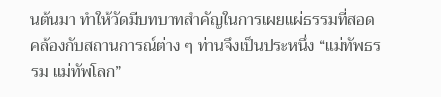นต้นมา ทำให้วัดมีบทบาทสำคัญในการเผยแผ่ธรรมที่สอดคล้องกับสถานการณ์ต่าง ๆ ท่านจึงเป็นประหนึ่ง “แม่ทัพธรรม แม่ทัพโลก”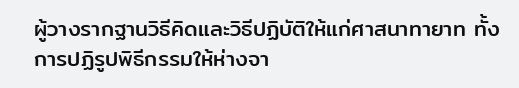ผู้วางรากฐานวิธีคิดและวิธีปฏิบัติให้แก่ศาสนาทายาท ทั้งการปฏิรูปพิธีกรรมให้ห่างจา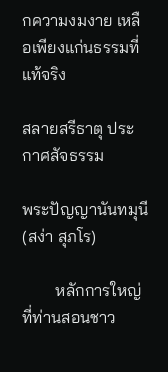กความงมงาย เหลือเพียงแก่นธรรมที่แท้จริง

สลายสรีธาตุ ประกาศสัจธรรม

พระปัญญานันทมุนี (สง่า สุภโร)

        หลักการใหญ่ที่ท่านสอนชาว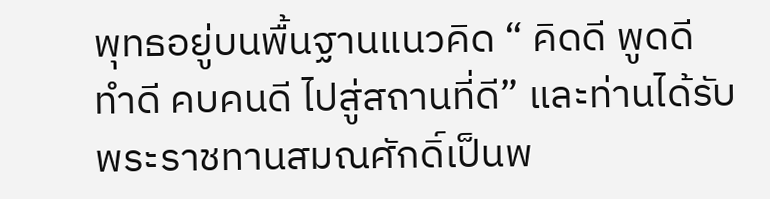พุทธอยู่บนพื้นฐานแนวคิด “ คิดดี พูดดี ทำดี คบคนดี ไปสู่สถานที่ดี” และท่านได้รับพระราชทานสมณศักดิ์เป็นพ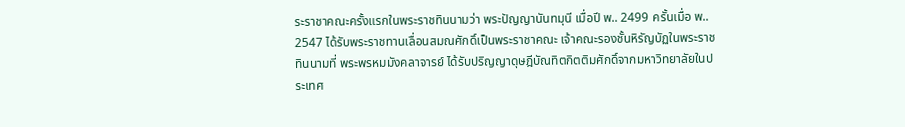ระราชาคณะครั้งแรกในพระราชทินนามว่า พระปัญญานันทมุนี เมื่อปี พ.. 2499 ครั้นเมื่อ พ.. 2547 ได้รับพระราชทานเลื่อนสมณศักดิ์เป็นพระราชาคณะ เจ้าคณะรองชั้นหิรัญบัฏในพระราชทินนามที่ พระพรหมมังคลาจารย์ ได้รับปริญญาดุษฎีบัณทิตกิตติมศักดิ์จากมหาวิทยาลัยในประเทศ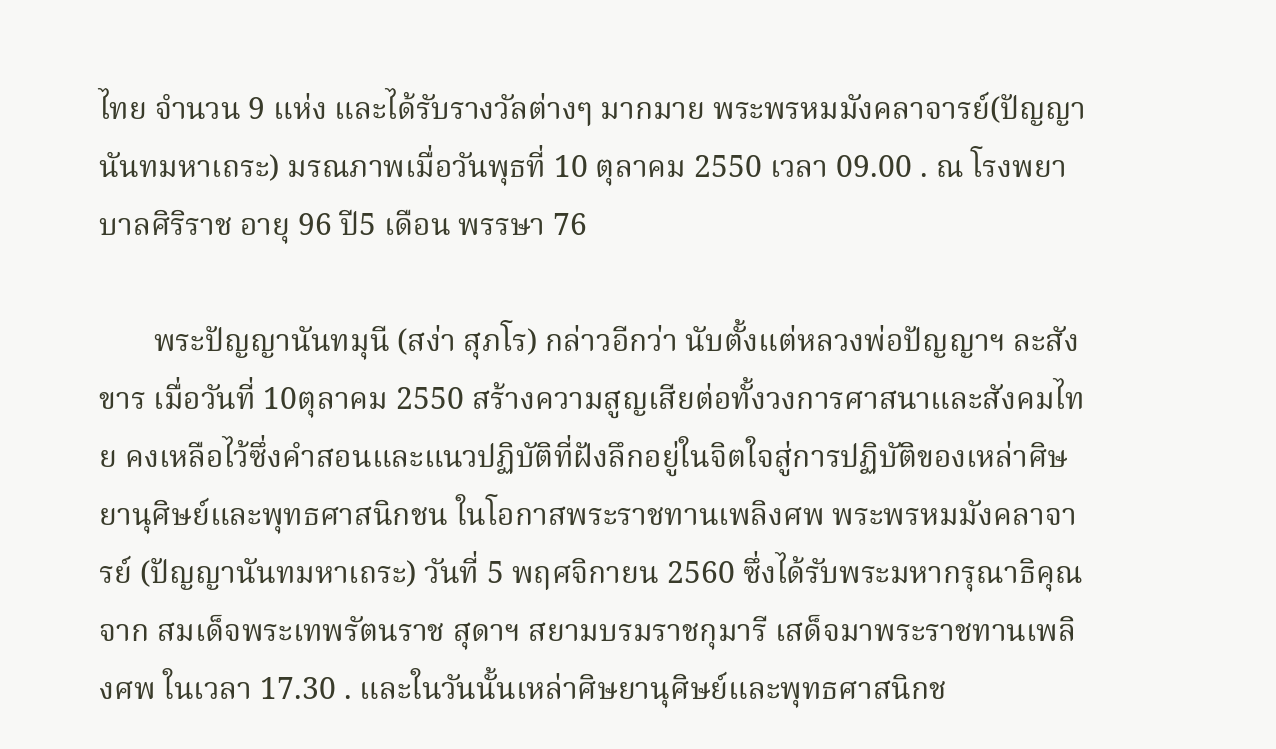ไทย จำนวน 9 แห่ง และได้รับรางวัลต่างๆ มากมาย พระพรหมมังคลาจารย์(ปัญญานันทมหาเถระ) มรณภาพเมื่อวันพุธที่ 10 ตุลาคม 2550 เวลา 09.00 . ณ โรงพยาบาลศิริราช อายุ 96 ปี5 เดือน พรรษา 76

       พระปัญญานันทมุนี (สง่า สุภโร) กล่าวอีกว่า นับตั้งแต่หลวงพ่อปัญญาฯ ละสังขาร เมื่อวันที่ 10ตุลาคม 2550 สร้างความสูญเสียต่อทั้งวงการศาสนาและสังคมไทย คงเหลือไว้ซึ่งคำสอนและแนวปฏิบัติที่ฝังลึกอยู่ในจิตใจสู่การปฏิบัติของเหล่าศิษยานุศิษย์และพุทธศาสนิกชน ในโอกาสพระราชทานเพลิงศพ พระพรหมมังคลาจารย์ (ปัญญานันทมหาเถระ) วันที่ 5 พฤศจิกายน 2560 ซึ่งได้รับพระมหากรุณาธิคุณจาก สมเด็จพระเทพรัตนราช สุดาฯ สยามบรมราชกุมารี เสด็จมาพระราชทานเพลิงศพ ในเวลา 17.30 . และในวันนั้นเหล่าศิษยานุศิษย์และพุทธศาสนิกช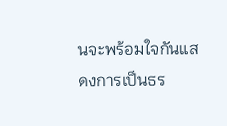นจะพร้อมใจกันแสดงการเป็นธร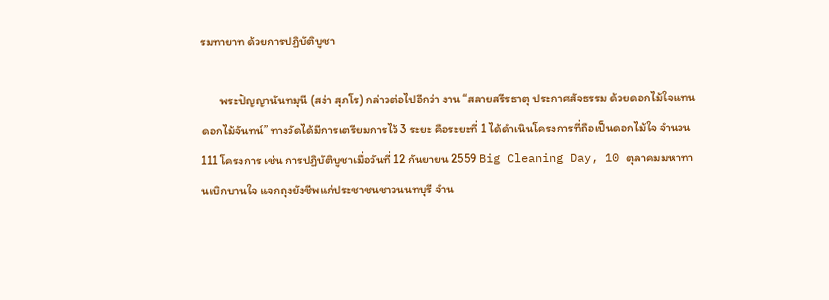รมทายาท ด้วยการปฏิบัติบูชา

       พระปัญญานันทมุนี (สง่า สุภโร) กล่าวต่อไปอีกว่า งาน “สลายสรีรธาตุ ประกาศสัจธรรม ด้วยดอกไม้ใจแทนดอกไม้จันทน์” ทางวัดได้มีการเตรียมการไว้ 3 ระยะ คือระยะที่ 1 ได้ดำเนินโครงการที่ถือเป็นดอกไม้ใจ จำนวน 111 โครงการ เช่น การปฏิบัติบูชาเมื่อวันที่ 12 กันยายน 2559 Big Cleaning Day, 10 ตุลาคมมหาทานเบิกบานใจ แจกถุงยังชีพแก่ประชาชนชาวนนทบุรี จำน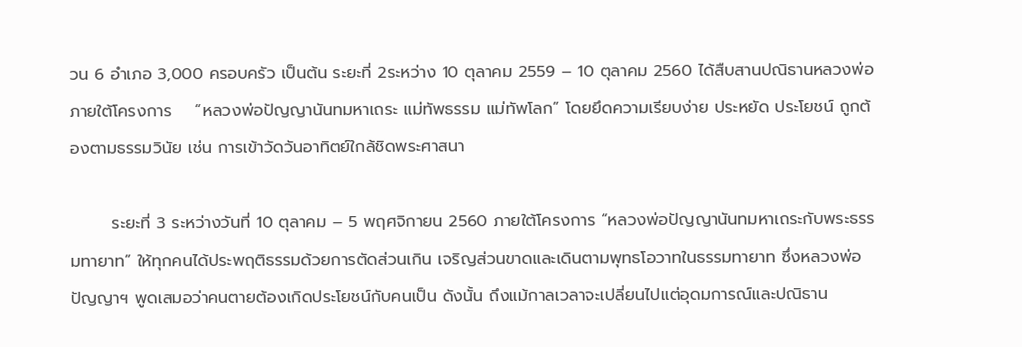วน 6 อำเภอ 3,000 ครอบครัว เป็นต้น ระยะที่ 2ระหว่าง 10 ตุลาคม 2559 – 10 ตุลาคม 2560 ได้สืบสานปณิธานหลวงพ่อ ภายใต้โครงการ    “หลวงพ่อปัญญานันทมหาเถระ แม่ทัพธรรม แม่ทัพโลก” โดยยึดความเรียบง่าย ประหยัด ประโยชน์ ถูกต้องตามธรรมวินัย เช่น การเข้าวัดวันอาทิตย์ใกล้ชิดพระศาสนา

       ระยะที่ 3 ระหว่างวันที่ 10 ตุลาคม – 5 พฤศจิกายน 2560 ภายใต้โครงการ “หลวงพ่อปัญญานันทมหาเถระกับพระธรรมทายาท” ให้ทุกคนได้ประพฤติธรรมด้วยการตัดส่วนเกิน เจริญส่วนขาดและเดินตามพุทธโอวาทในธรรมทายาท ซึ่งหลวงพ่อปัญญาฯ พูดเสมอว่าคนตายต้องเกิดประโยชน์กับคนเป็น ดังนั้น ถึงแม้กาลเวลาจะเปลี่ยนไปแต่อุดมการณ์และปณิธาน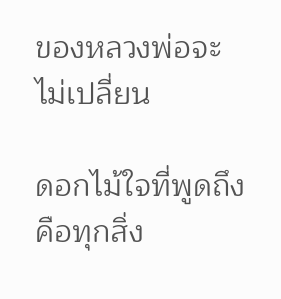ของหลวงพ่อจะไม่เปลี่ยน

ดอกไม้ใจที่พูดถึง คือทุกสิ่ง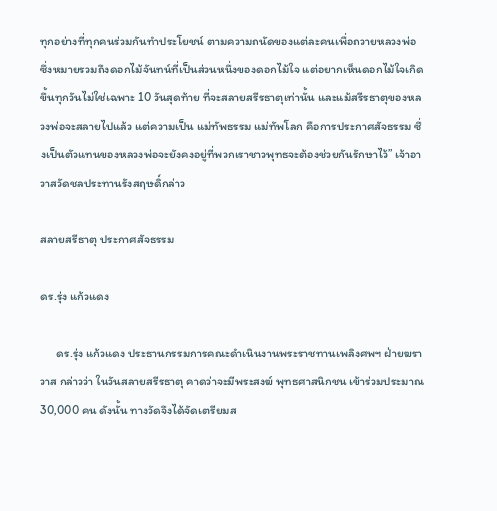ทุกอย่างที่ทุกคนร่วมกันทำประโยชน์ ตามความถนัดของแต่ละคนเพื่อถวายหลวงพ่อ ซึ่งหมายรวมถึงดอกไม้จันทน์ที่เป็นส่วนหนึ่งของดอกไม้ใจ แต่อยากเห็นดอกไม้ใจเกิดขึ้นทุกวันไม่ใช่เฉพาะ 10 วันสุดท้าย ที่จะสลายสรีรธาตุเท่านั้น และแม้สรีรธาตุของหลวงพ่อจะสลายไปแล้ว แต่ความเป็น แม่ทัพธรรม แม่ทัพโลก คือการประกาศสัจธรรม ซึ่งเป็นตัวแทนของหลวงพ่อจะยังคงอยู่ที่พวกเราชาวพุทธจะต้องช่วยกันรักษาไว้” เจ้าอาวาสวัดชลประทานรังสฤษดิ์กล่าว

สลายสรีธาตุ ประกาศสัจธรรม

ดร.รุ่ง แก้วแดง

      ดร.รุ่ง แก้วแดง ประธานกรรมการคณะดำเนินงานพระราชทานเพลิงศพฯ ฝ่ายฆราวาส กล่าวว่า ในวันสลายสรีรธาตุ คาดว่าจะมีพระสงฆ์ พุทธศาสนิกชน เข้าร่วมประมาณ 30,000 คน ดังนั้น ทางวัดจึงได้จัดเตรียมส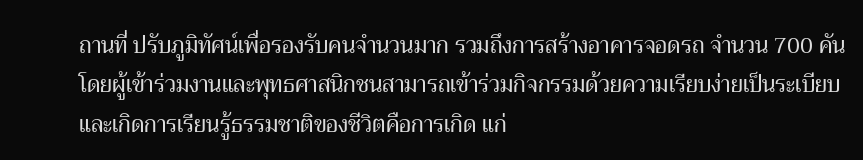ถานที่ ปรับภูมิทัศน์เพื่อรองรับคนจำนวนมาก รวมถึงการสร้างอาคารจอดรถ จำนวน 700 คัน โดยผู้เข้าร่วมงานและพุทธศาสนิกชนสามารถเข้าร่วมกิจกรรมด้วยความเรียบง่ายเป็นระเบียบ และเกิดการเรียนรู้ธรรมชาติของชีวิตคือการเกิด แก่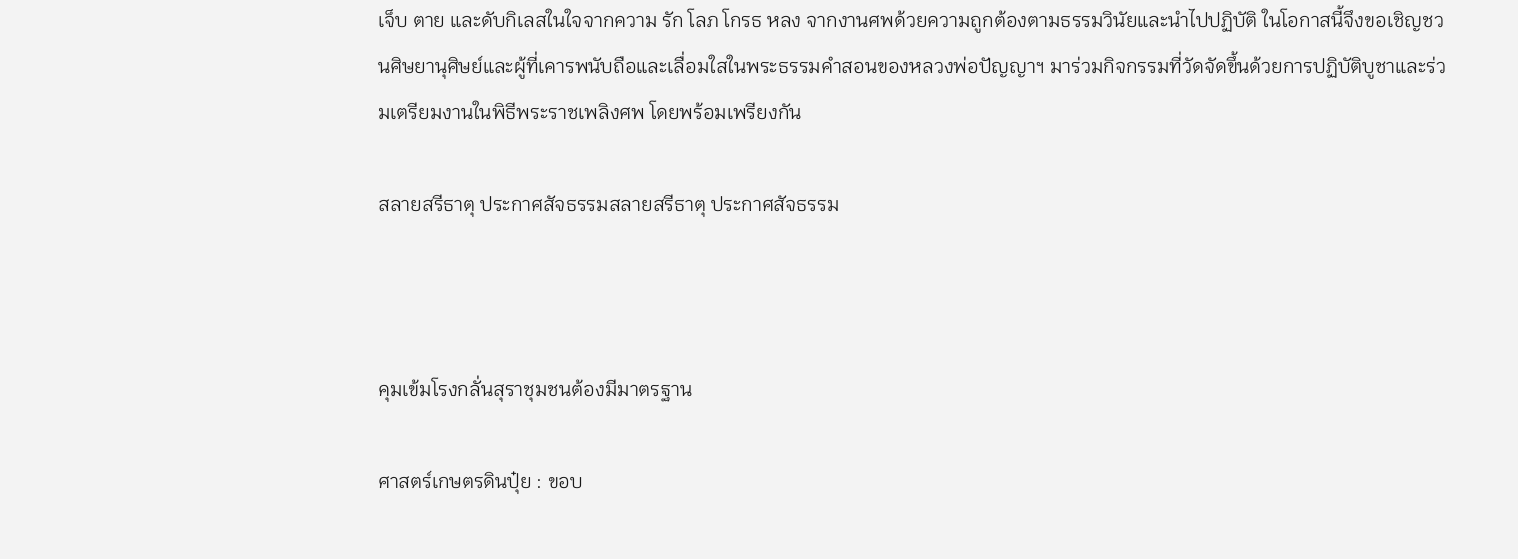เจ็บ ตาย และดับกิเลสในใจจากความ รัก โลภ โกรธ หลง จากงานศพด้วยความถูกต้องตามธรรมวินัยและนำไปปฏิบัติ ในโอกาสนี้จึงขอเชิญชวนศิษยานุศิษย์และผู้ที่เคารพนับถือและเลื่อมใสในพระธรรมคำสอนของหลวงพ่อปัญญาฯ มาร่วมกิจกรรมที่วัดจัดขึ้นด้วยการปฏิบัติบูชาและร่วมเตรียมงานในพิธีพระราชเพลิงศพ โดยพร้อมเพรียงกัน

สลายสรีธาตุ ประกาศสัจธรรมสลายสรีธาตุ ประกาศสัจธรรม



คุมเข้มโรงกลั่นสุราชุมชนต้องมีมาตรฐาน

ศาสตร์เกษตรดินปุ๋ย : ขอบ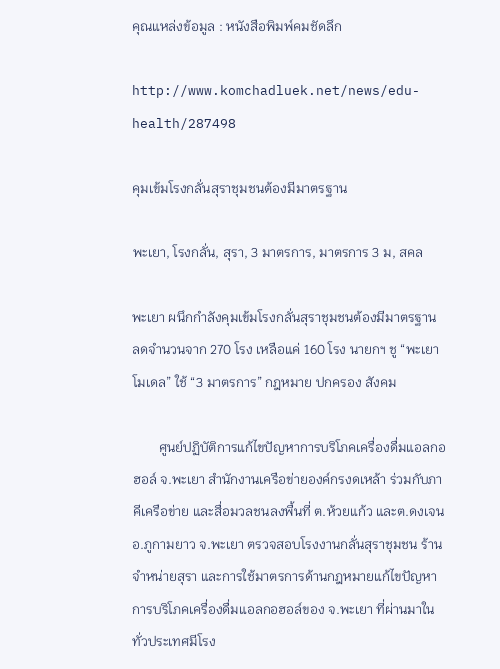คุณแหล่งข้อมูล : หนังสือพิมพ์คมชัดลึก

http://www.komchadluek.net/news/edu-health/287498

คุมเข้มโรงกลั่นสุราชุมชนต้องมีมาตรฐาน

พะเยา, โรงกลั่น, สุรา, 3 มาตรการ, มาตรการ 3 ม, สคล

พะเยา ผนึกกำลังคุมเข้มโรงกลั่นสุราชุมชนต้องมีมาตรฐาน ลดจำนวนจาก 270 โรง เหลือแค่ 160 โรง นายกฯ ชู “พะเยาโมเดล” ใช้ “3 มาตรการ” กฎหมาย ปกครอง สังคม

        ศูนย์ปฏิบัติการแก้ไขปัญหาการบริโภคเครื่องดื่มแอลกอฮอล์ จ.พะเยา สำนักงานเครือข่ายองค์กรงดเหล้า ร่วมกับภาคีเครือข่าย และสื่อมวลชนลงพื้นที่ ต.ห้วยแก้ว และต.ดงเจน อ.ภูกามยาว จ.พะเยา ตรวจสอบโรงงานกลั่นสุราชุมชน ร้านจำหน่ายสุรา และการใช้มาตรการด้านกฎหมายแก้ไขปัญหาการบริโภคเครื่องดื่มแอลกอฮอล์ของ จ.พะเยา ที่ผ่านมาในทั่วประเทศมีโรง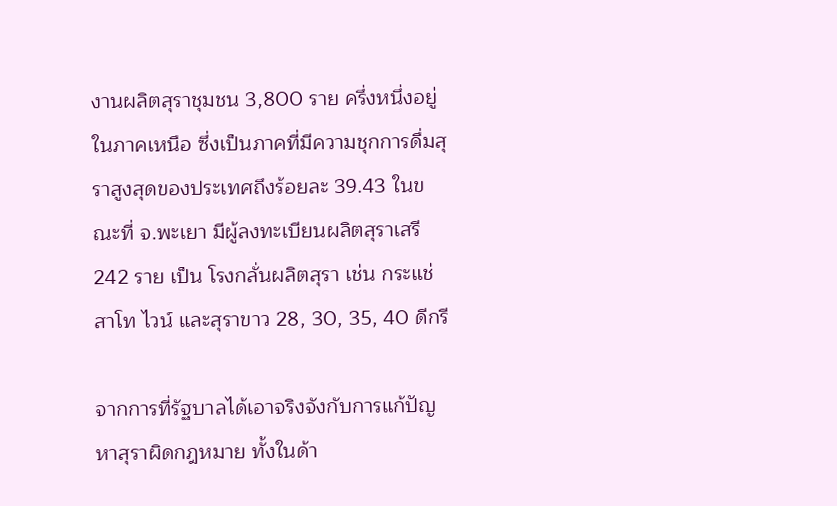งานผลิตสุราชุมชน 3,800 ราย ครึ่งหนึ่งอยู่ในภาคเหนือ ซึ่งเป็นภาคที่มีความชุกการดื่มสุราสูงสุดของประเทศถึงร้อยละ 39.43 ในขณะที่ จ.พะเยา มีผู้ลงทะเบียนผลิตสุราเสรี 242 ราย เป็น โรงกลั่นผลิตสุรา เช่น กระแช่ สาโท ไวน์ และสุราขาว 28, 30, 35, 40 ดีกรี

จากการที่รัฐบาลได้เอาจริงจังกับการแก้ปัญหาสุราผิดกฎหมาย ทั้งในด้า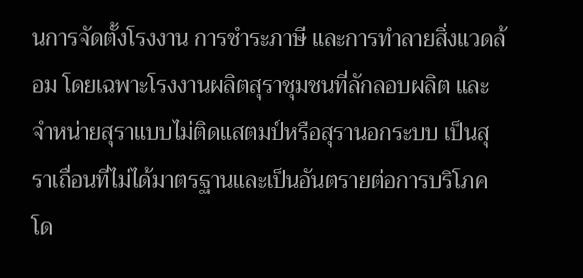นการจัดตั้งโรงงาน การชำระภาษี และการทำลายสิ่งแวดล้อม โดยเฉพาะโรงงานผลิตสุราชุมชนที่ลักลอบผลิต และจำหน่ายสุราแบบไม่ติดแสตมป์หรือสุรานอกระบบ เป็นสุราเถื่อนที่ไม่ได้มาตรฐานและเป็นอันตรายต่อการบริโภค โด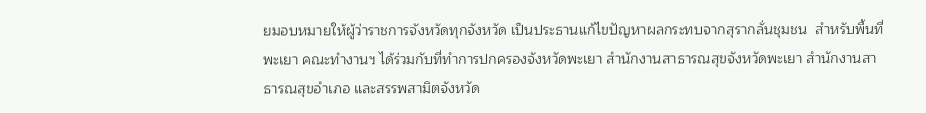ยมอบหมายให้ผู้ว่าราชการจังหวัดทุกจังหวัด เป็นประธานแก้ไขปัญหาผลกระทบจากสุรากลั่นชุมชน  สำหรับพื้นที่พะเยา คณะทำงานฯ ได้ร่วมกับที่ทำการปกครองจังหวัดพะเยา สำนักงานสาธารณสุขจังหวัดพะเยา สำนักงานสาธารณสุขอำเภอ และสรรพสามิตจังหวัด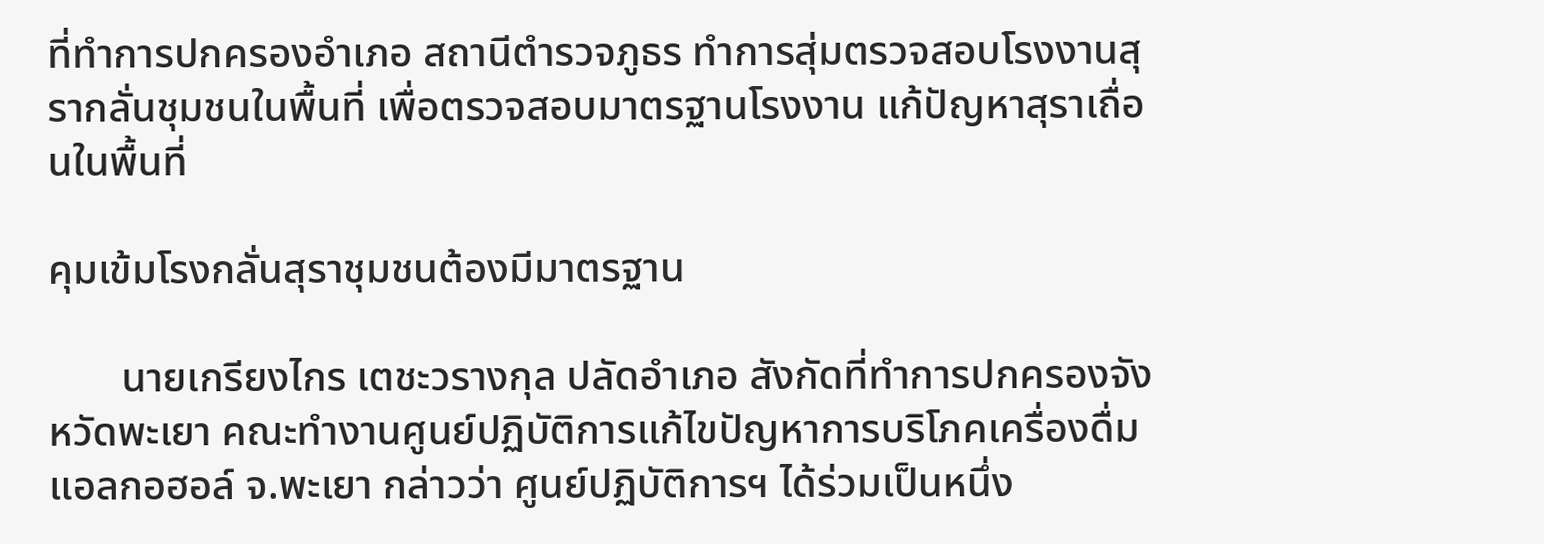ที่ทำการปกครองอำเภอ สถานีตำรวจภูธร ทำการสุ่มตรวจสอบโรงงานสุรากลั่นชุมชนในพื้นที่ เพื่อตรวจสอบมาตรฐานโรงงาน แก้ปัญหาสุราเถื่อนในพื้นที่

คุมเข้มโรงกลั่นสุราชุมชนต้องมีมาตรฐาน

       นายเกรียงไกร เตชะวรางกุล ปลัดอำเภอ สังกัดที่ทำการปกครองจังหวัดพะเยา คณะทำงานศูนย์ปฏิบัติการแก้ไขปัญหาการบริโภคเครื่องดื่มแอลกอฮอล์ จ.พะเยา กล่าวว่า ศูนย์ปฏิบัติการฯ ได้ร่วมเป็นหนึ่ง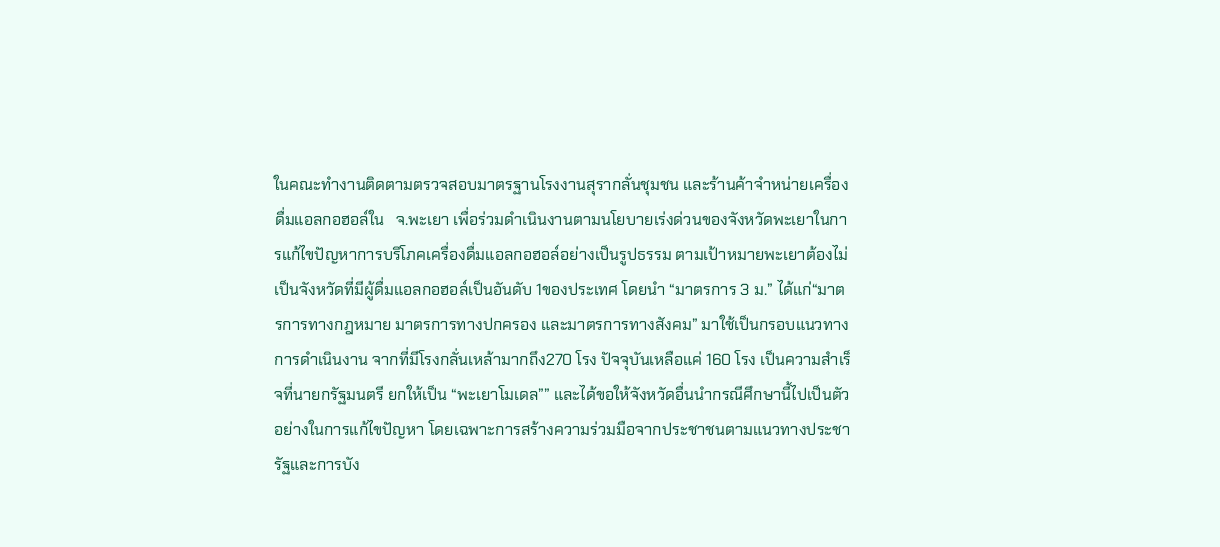ในคณะทำงานติดตามตรวจสอบมาตรฐานโรงงานสุรากลั่นชุมชน และร้านค้าจำหน่ายเครื่องดื่มแอลกอฮอล์ใน   จ.พะเยา เพื่อร่วมดำเนินงานตามนโยบายเร่งด่วนของจังหวัดพะเยาในการแก้ไขปัญหาการบริโภคเครื่องดื่มแอลกอฮอล์อย่างเป็นรูปธรรม ตามเป้าหมายพะเยาต้องไม่เป็นจังหวัดที่มีผู้ดื่มแอลกอฮอล์เป็นอันดับ 1ของประเทศ โดยนำ “มาตรการ 3 ม.” ได้แก่“มาตรการทางกฎหมาย มาตรการทางปกครอง และมาตรการทางสังคม” มาใช้เป็นกรอบแนวทางการดำเนินงาน จากที่มีโรงกลั่นเหล้ามากถึง270 โรง ปัจจุบันเหลือแค่ 160 โรง เป็นความสำเร็จที่นายกรัฐมนตรี ยกให้เป็น “พะเยาโมเดล”” และได้ขอให้จังหวัดอื่นนำกรณีศึกษานี้ไปเป็นตัวอย่างในการแก้ไขปัญหา โดยเฉพาะการสร้างความร่วมมือจากประชาชนตามแนวทางประชารัฐและการบัง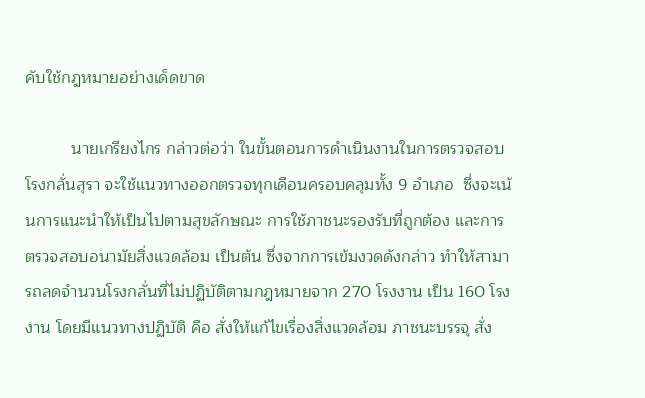คับใช้กฎหมายอย่างเด็ดขาด

          นายเกรียงไกร กล่าวต่อว่า ในขั้นตอนการดำเนินงานในการตรวจสอบโรงกลั่นสุรา จะใช้แนวทางออกตรวจทุกเดือนครอบคลุมทั้ง 9 อำเภอ  ซึ่งจะเน้นการแนะนำให้เป็นไปตามสุขลักษณะ การใช้ภาชนะรองรับที่ถูกต้อง และการตรวจสอบอนามัยสิ่งแวดล้อม เป็นต้น ซึ่งจากการเข้มงวดดังกล่าว ทำให้สามารถลดจำนวนโรงกลั่นที่ไม่ปฏิบัติตามกฎหมายจาก 270 โรงงาน เป็น 160 โรงงาน โดยมีแนวทางปฏิบัติ คือ สั่งให้แก้ไขเรื่องสิ่งแวดล้อม ภาชนะบรรจุ สั่ง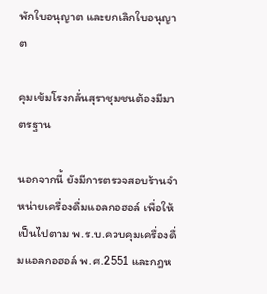พักใบอนุญาต และยกเลิกใบอนุญาต

คุมเข้มโรงกลั่นสุราชุมชนต้องมีมาตรฐาน

นอกจากนี้ ยังมีการตรวจสอบร้านจำหน่ายเครื่องดื่มแอลกอฮอล์ เพื่อให้เป็นไปตาม พ.ร.บ.ควบคุมเครื่องดื่มแอลกอฮอล์ พ.ศ.2551 และกฎห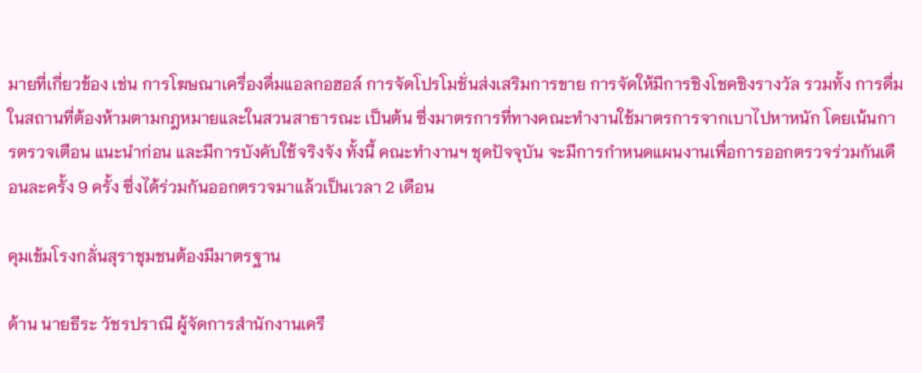มายที่เกี่ยวข้อง เช่น การโฆษณาเครื่องดื่มแอลกอฮอล์ การจัดโปรโมชั่นส่งเสริมการขาย การจัดให้มีการชิงโชคชิงรางวัล รวมทั้ง การดื่มในสถานที่ต้องห้ามตามกฎหมายและในสวนสาธารณะ เป็นต้น ซึ่งมาตรการที่ทางคณะทำงานใช้มาตรการจากเบาไปหาหนัก โดยเน้นการตรวจเตือน แนะนำก่อน และมีการบังคับใช้จริงจัง ทั้งนี้ คณะทำงานฯ ชุดปัจจุบัน จะมีการกำหนดแผนงานเพื่อการออกตรวจร่วมกันเดือนละครั้ง 9 ครั้ง ซึ่งได้ร่วมกันออกตรวจมาแล้วเป็นเวลา 2 เดือน

คุมเข้มโรงกลั่นสุราชุมชนต้องมีมาตรฐาน

ด้าน นายธีระ วัชรปราณี ผู้จัดการสำนักงานเครื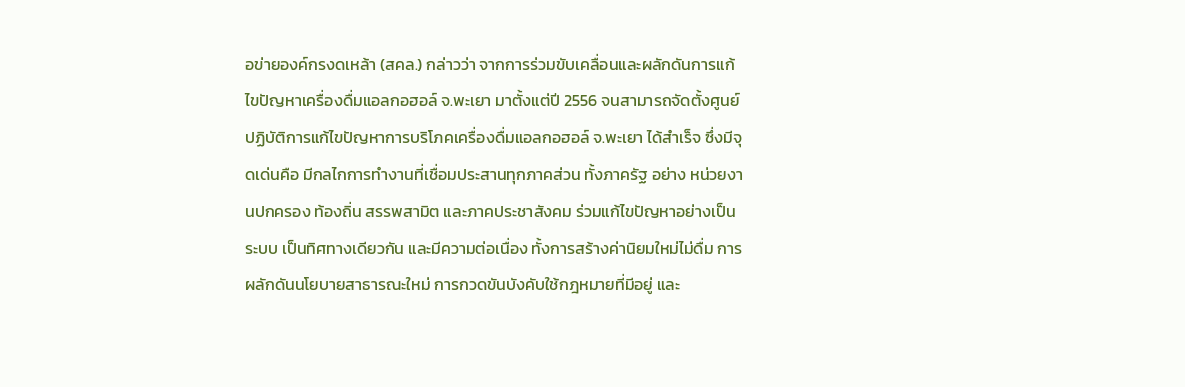อข่ายองค์กรงดเหล้า (สคล.) กล่าวว่า จากการร่วมขับเคลื่อนและผลักดันการแก้ไขปัญหาเครื่องดื่มแอลกอฮอล์ จ.พะเยา มาตั้งแต่ปี 2556 จนสามารถจัดตั้งศูนย์ปฏิบัติการแก้ไขปัญหาการบริโภคเครื่องดื่มแอลกอฮอล์ จ.พะเยา ได้สำเร็จ ซึ่งมีจุดเด่นคือ มีกลไกการทำงานที่เชื่อมประสานทุกภาคส่วน ทั้งภาครัฐ อย่าง หน่วยงานปกครอง ท้องถิ่น สรรพสามิต และภาคประชาสังคม ร่วมแก้ไขปัญหาอย่างเป็นระบบ เป็นทิศทางเดียวกัน และมีความต่อเนื่อง ทั้งการสร้างค่านิยมใหม่ไม่ดื่ม การผลักดันนโยบายสาธารณะใหม่ การกวดขันบังคับใช้กฎหมายที่มีอยู่ และ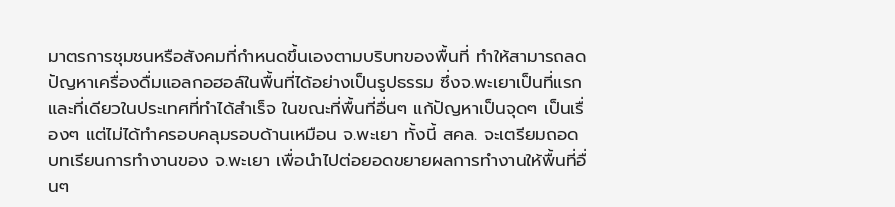มาตรการชุมชนหรือสังคมที่กำหนดขึ้นเองตามบริบทของพื้นที่ ทำให้สามารถลดปัญหาเครื่องดื่มแอลกอฮอล์ในพื้นที่ได้อย่างเป็นรูปธรรม ซึ่งจ.พะเยาเป็นที่แรกและที่เดียวในประเทศที่ทำได้สำเร็จ ในขณะที่พื้นที่อื่นๆ แก้ปัญหาเป็นจุดๆ เป็นเรื่องๆ แต่ไม่ได้ทำครอบคลุมรอบด้านเหมือน จ.พะเยา ทั้งนี้ สคล. จะเตรียมถอดบทเรียนการทำงานของ จ.พะเยา เพื่อนำไปต่อยอดขยายผลการทำงานให้พื้นที่อื่นๆ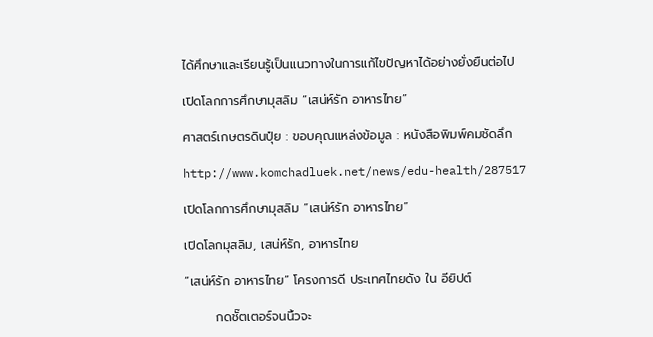ได้ศึกษาและเรียนรู้เป็นแนวทางในการแก้ไขปัญหาได้อย่างยั่งยืนต่อไป

เปิดโลกการศึกษามุสลิม “เสน่ห์รัก อาหารไทย”

ศาสตร์เกษตรดินปุ๋ย : ขอบคุณแหล่งข้อมูล : หนังสือพิมพ์คมชัดลึก

http://www.komchadluek.net/news/edu-health/287517

เปิดโลกการศึกษามุสลิม “เสน่ห์รัก อาหารไทย”

เปิดโลกมุสลิม, เสน่ห์รัก, อาหารไทย

“เสน่ห์รัก อาหารไทย” โครงการดี ประเทศไทยดัง ใน อียิปต์

       กดชั๊ตเตอร์จนนิ้วจะ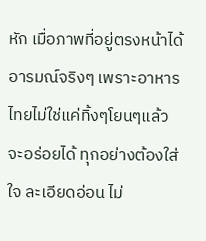หัก เมื่อภาพที่อยู่ตรงหน้าได้อารมณ์จริงๆ เพราะอาหารไทยไม่ใช่แค่ทิ้งๆโยนๆแล้วจะอร่อยได้ ทุกอย่างต้องใส่ใจ ละเอียดอ่อน ไม่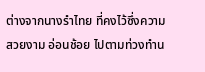ต่างจากนางรำไทย ที่คงไว้ซึ่งความสวยงาม อ่อนช้อย ไปตามท่วงทำน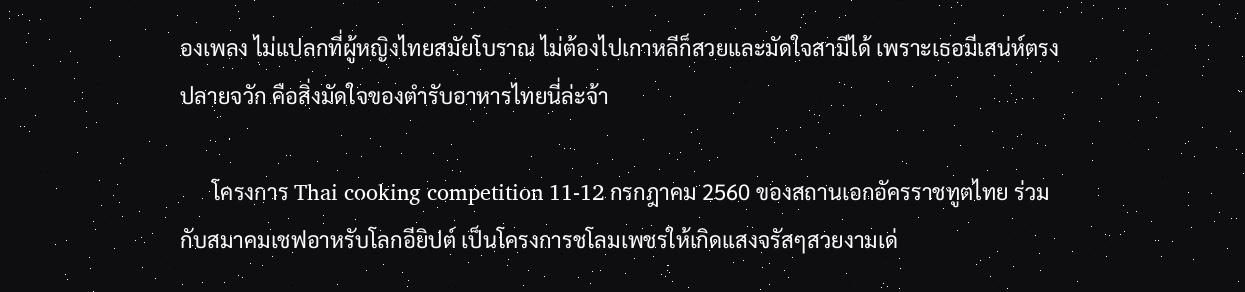องเพลง ไม่แปลกที่ผู้หญิงไทยสมัยโบราณ ไม่ต้องไปเกาหลีก็สวยและมัดใจสามีได้ เพราะเธอมีเสน่ห์ตรงปลายจวัก คือสิ่งมัดใจของตำรับอาหารไทยนี่ล่ะจ้า

      โครงการ Thai cooking competition 11-12 กรกฎาคม 2560 ของสถานเอกอัครราชทูตไทย ร่วมกับสมาคมเชฟอาหรับโลกอียิปต์ เป็นโครงการชโลมเพชรให้เกิดแสงจรัสๆสวยงามเด่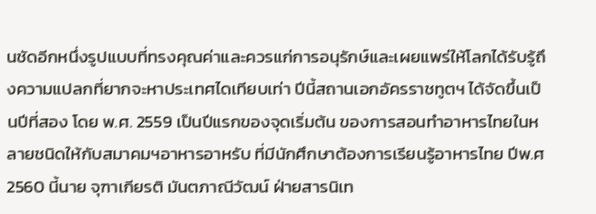นชัดอีกหนึ่งรูปแบบที่ทรงคุณค่าและควรแก่การอนุรักษ์และเผยแพร่ให้โลกได้รับรู้ถึงความแปลกที่ยากจะหาประเทศไดเทียบเท่า ปีนี้สถานเอกอัครราชทูตฯ ได้จัดขึ้นเป็นปีที่สอง โดย พ.ศ. 2559 เป็นปีแรกของจุดเริ่มต้น ของการสอนทำอาหารไทยในหลายชนิดให้กับสมาคมฯอาหารอาหรับ ที่มีนักศึกษาต้องการเรียนรู้อาหารไทย ปีพ.ศ 2560 นี้นาย จุฑาเกียรติ มันตภาณีวัฒน์ ฝ่ายสารนิเท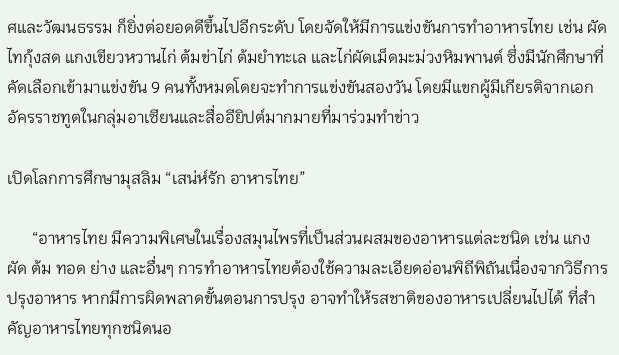ศและวัฒนธรรม ก็ยิ่งต่อยอดดีขึ้นไปอีกระดับ โดยจัดให้มีการแข่งขันการทำอาหารไทย เช่น ผัดไทกุ้งสด แกงเขียวหวานไก่ ต้มข่าไก่ ต้มยำทะเล และไก่ผัดเม็ดมะม่วงหิมพานต์ ซึ่งมีนักศึกษาที่คัดเลือกเข้ามาแข่งขัน 9 คนทั้งหมดโดยจะทำการแข่งขันสองวัน โดยมีแขกผู้มีเกียรติจากเอกอัครราชทูตในกลุ่มอาเซียนและสื่ออียิปต์มากมายที่มาร่วมทำข่าว

เปิดโลกการศึกษามุสลิม “เสน่ห์รัก อาหารไทย”

      “อาหารไทย มีความพิเศษในเรื่องสมุนไพรที่เป็นส่วนผสมของอาหารแต่ละชนิด เช่น แกง ผัด ต้ม ทอด ย่าง และอื่นๆ การทำอาหารไทยต้องใช้ความละเอียดอ่อนพิถีพิถันเนื่องจากวิธีการปรุงอาหาร หากมีการผิดพลาดขั้นตอนการปรุง อาจทำให้รสชาติของอาหารเปลี่ยนไปได้ ที่สำคัญอาหารไทยทุกชนิดนอ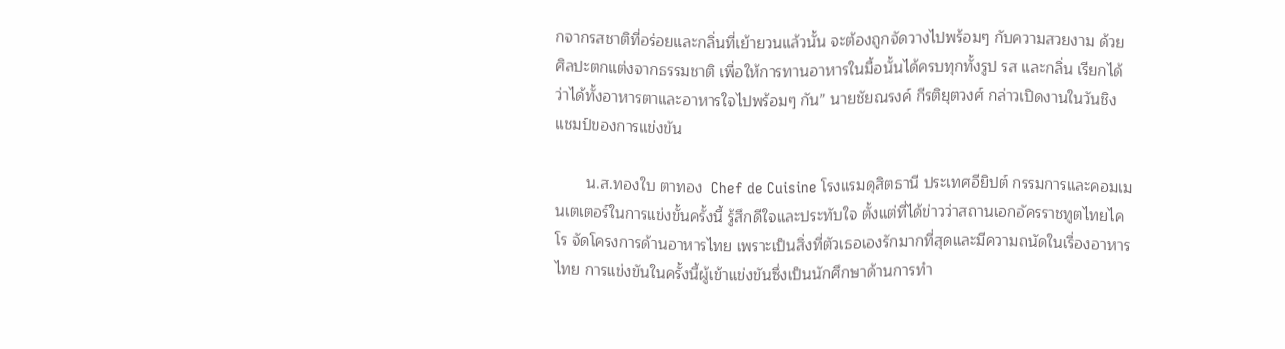กจากรสชาติที่อร่อยและกลิ่นที่เย้ายวนแล้วนั้น จะต้องถูกจัดวางไปพร้อมๆ กับความสวยงาม ด้วยศิลปะตกแต่งจากธรรมชาติ เพื่อให้การทานอาหารในมื้อนั้นได้ครบทุกทั้งรูป รส และกลิ่น เรียกได้ว่าได้ทั้งอาหารตาและอาหารใจไปพร้อมๆ กัน” นายชัยณรงค์ กีรติยุตวงศ์ กล่าวเปิดงานในวันชิงแชมป์ของการแข่งขัน

       น.ส.ทองใบ ตาทอง  Chef de Cuisine โรงแรมดุสิตธานี ประเทศอียิปต์ กรรมการและคอมเมนเตเตอร์ในการแข่งขั้นครั้งนี้ รู้สึกดีใจและประทับใจ ตั้งแต่ที่ได้ข่าวว่าสถานเอกอัครราชทูตไทยไคโร จัดโครงการด้านอาหารไทย เพราะเป็นสิ่งที่ตัวเธอเองรักมากที่สุดและมีความถนัดในเรื่องอาหารไทย การแข่งขันในครั้งนี้ผู้เข้าแข่งขันซึ่งเป็นนักศึกษาด้านการทำ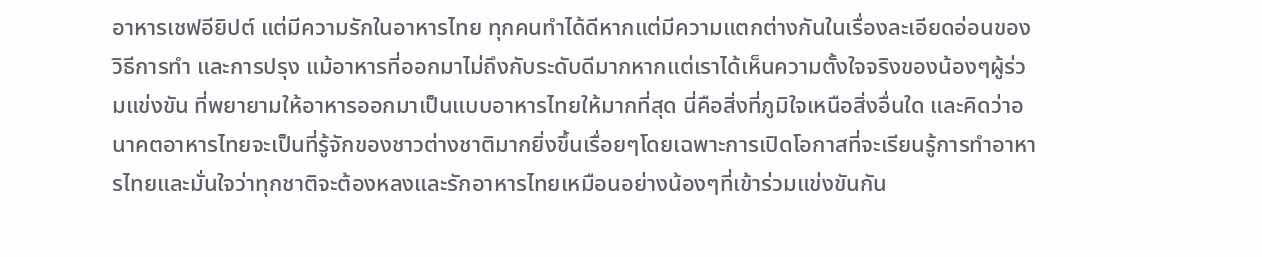อาหารเชฟอียิปต์ แต่มีความรักในอาหารไทย ทุกคนทำได้ดีหากแต่มีความแตกต่างกันในเรื่องละเอียดอ่อนของวิธีการทำ และการปรุง แม้อาหารที่ออกมาไม่ถึงกับระดับดีมากหากแต่เราได้เห็นความตั้งใจจริงของน้องๆผู้ร่วมแข่งขัน ที่พยายามให้อาหารออกมาเป็นแบบอาหารไทยให้มากที่สุด นี่คือสิ่งที่ภูมิใจเหนือสิ่งอื่นใด และคิดว่าอนาคตอาหารไทยจะเป็นที่รู้จักของชาวต่างชาติมากยิ่งขึ้นเรื่อยๆโดยเฉพาะการเปิดโอกาสที่จะเรียนรู้การทำอาหารไทยและมั่นใจว่าทุกชาติจะต้องหลงและรักอาหารไทยเหมือนอย่างน้องๆที่เข้าร่วมแข่งขันกัน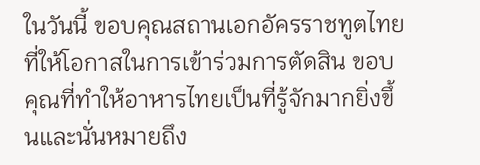ในวันนี้ ขอบคุณสถานเอกอัครราชทูตไทยที่ให้โอกาสในการเข้าร่วมการตัดสิน ขอบคุณที่ทำให้อาหารไทยเป็นที่รู้จักมากยิ่งขึ้นและนั่นหมายถึง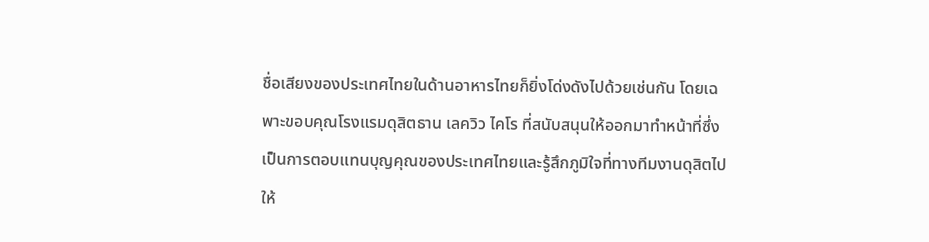ชื่อเสียงของประเทศไทยในด้านอาหารไทยก็ยิ่งโด่งดังไปด้วยเช่นกัน โดยเฉพาะขอบคุณโรงแรมดุสิตธาน เลควิว ไคโร ที่สนับสนุนให้ออกมาทำหน้าที่ซึ่งเป็นการตอบแทนบุญคุณของประเทศไทยและรู้สึกภูมิใจที่ทางทีมงานดุสิตไปให้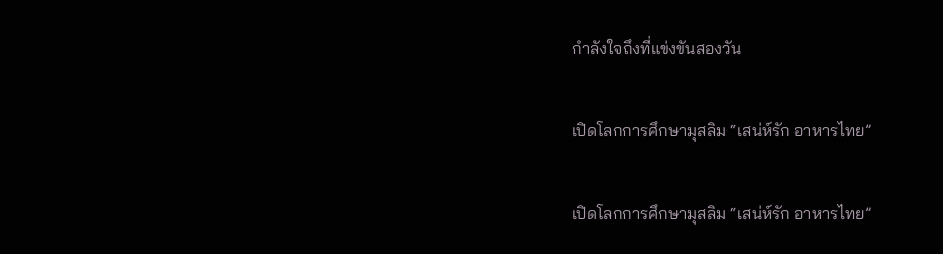กำลังใจถึงที่แข่งขันสองวัน

เปิดโลกการศึกษามุสลิม “เสน่ห์รัก อาหารไทย”

เปิดโลกการศึกษามุสลิม “เสน่ห์รัก อาหารไทย”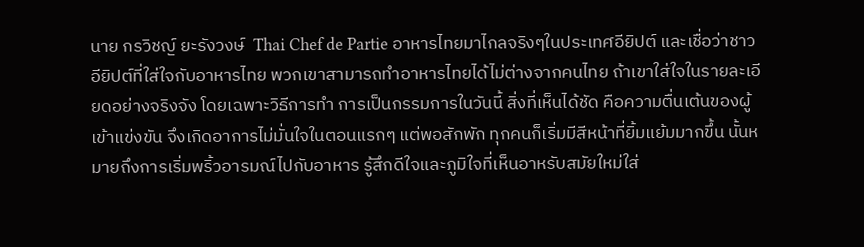นาย กรวิชญ์ ยะรังวงษ์  Thai Chef de Partie อาหารไทยมาไกลจริงๆในประเทศอียิปต์ และเชื่อว่าชาวอียิปต์ที่ใส่ใจกับอาหารไทย พวกเขาสามารถทำอาหารไทยได้ไม่ต่างจากคนไทย ถ้าเขาใส่ใจในรายละเอียดอย่างจริงจัง โดยเฉพาะวิธีการทำ การเป็นกรรมการในวันนี้ สิ่งที่เห็นได้ชัด คือความตื่นเต้นของผู้เข้าแข่งขัน จึงเกิดอาการไม่มั่นใจในตอนแรกๆ แต่พอสักพัก ทุกคนก็เริ่มมีสีหน้าที่ยิ้มแย้มมากขึ้น นั้นหมายถึงการเริ่มพริ้วอารมณ์ไปกับอาหาร รู้สึกดีใจและภูมิใจที่เห็นอาหรับสมัยใหม่ใส่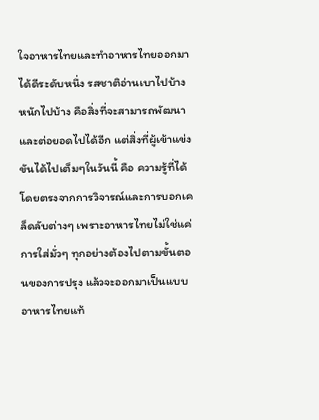ใจอาหารไทยและทำอาหารไทยออกมาได้ดีระดับหนึ่ง รสชาติอ่านเบาไปบ้าง หนักไปบ้าง คือสิ่งที่จะสามารถพัฒนาและต่อยอดไปได้อีก แต่สิ่งที่ผู้เข้าแข่งขันได้ไปเต็มๆในวันนี้ คือ ความรู้ที่ได้โดยตรงจากการวิจารณ์และการบอกเคล็ดลับต่างๆ เพราะอาหารไทยไม่ใช่แค่การใส่มั่วๆ ทุกอย่างต้องไปตามขั้นตอนของการปรุง แล้วจะออกมาเป็นแบบอาหารไทยแท้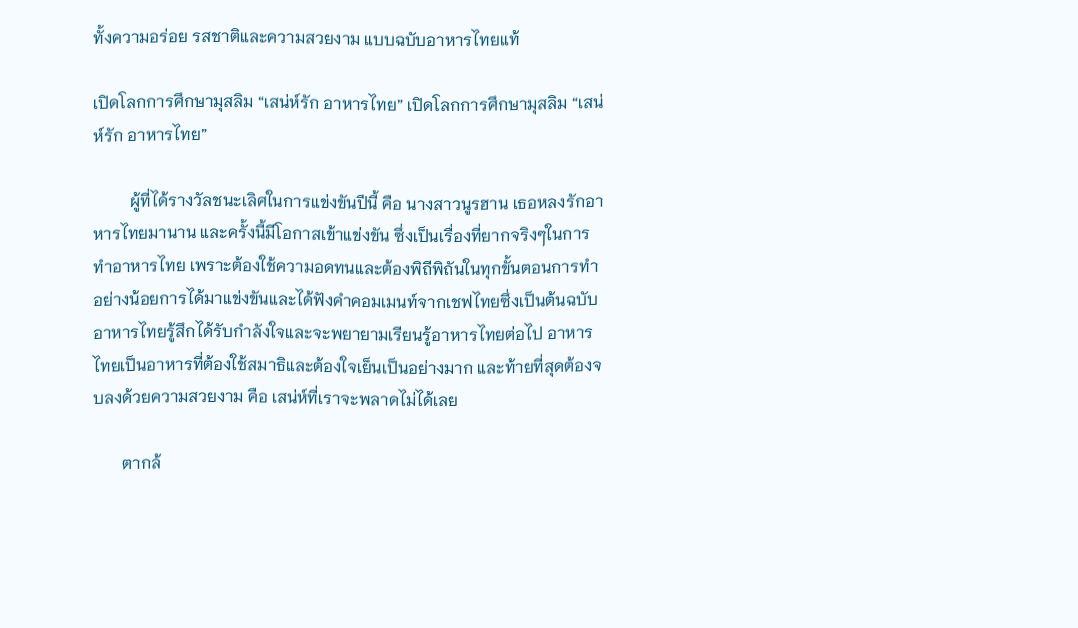ทั้งความอร่อย รสชาติและความสวยงาม แบบฉบับอาหารไทยแท้

เปิดโลกการศึกษามุสลิม “เสน่ห์รัก อาหารไทย” เปิดโลกการศึกษามุสลิม “เสน่ห์รัก อาหารไทย”

         ผู้ที่ได้รางวัลชนะเลิศในการแข่งขันปีนี้ คือ นางสาวนูรฮาน เธอหลงรักอาหารไทยมานาน และครั้งนี้มีโอกาสเข้าแข่งขัน ซึ่งเป็นเรื่องที่ยากจริงๆในการทำอาหารไทย เพราะต้องใช้ความอดทนและต้องพิถีพิถันในทุกขั้นตอนการทำ อย่างน้อยการได้มาแข่งขันและได้ฟังคำคอมเมนท์จากเชฟไทยซึ่งเป็นต้นฉบับอาหารไทยรู้สึกได้รับกำลังใจและจะพยายามเรียนรู้อาหารไทยต่อไป อาหารไทยเป็นอาหารที่ต้องใช้สมาธิและต้องใจเย็นเป็นอย่างมาก และท้ายที่สุดต้องจบลงด้วยความสวยงาม คือ เสน่ห์ที่เราจะพลาดไม่ได้เลย

       ตากล้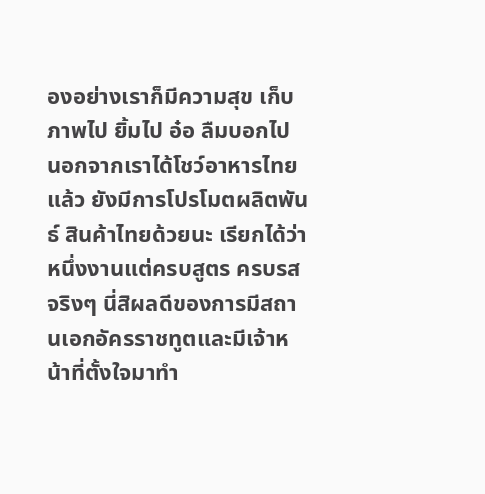องอย่างเราก็มีความสุข เก็บภาพไป ยิ้มไป อ๋อ ลืมบอกไป นอกจากเราได้โชว์อาหารไทยแล้ว ยังมีการโปรโมตผลิตพันธ์ สินค้าไทยด้วยนะ เรียกได้ว่า หนึ่งงานแต่ครบสูตร ครบรสจริงๆ นี่สิผลดีของการมีสถานเอกอัครราชทูตและมีเจ้าหน้าที่ตั้งใจมาทำ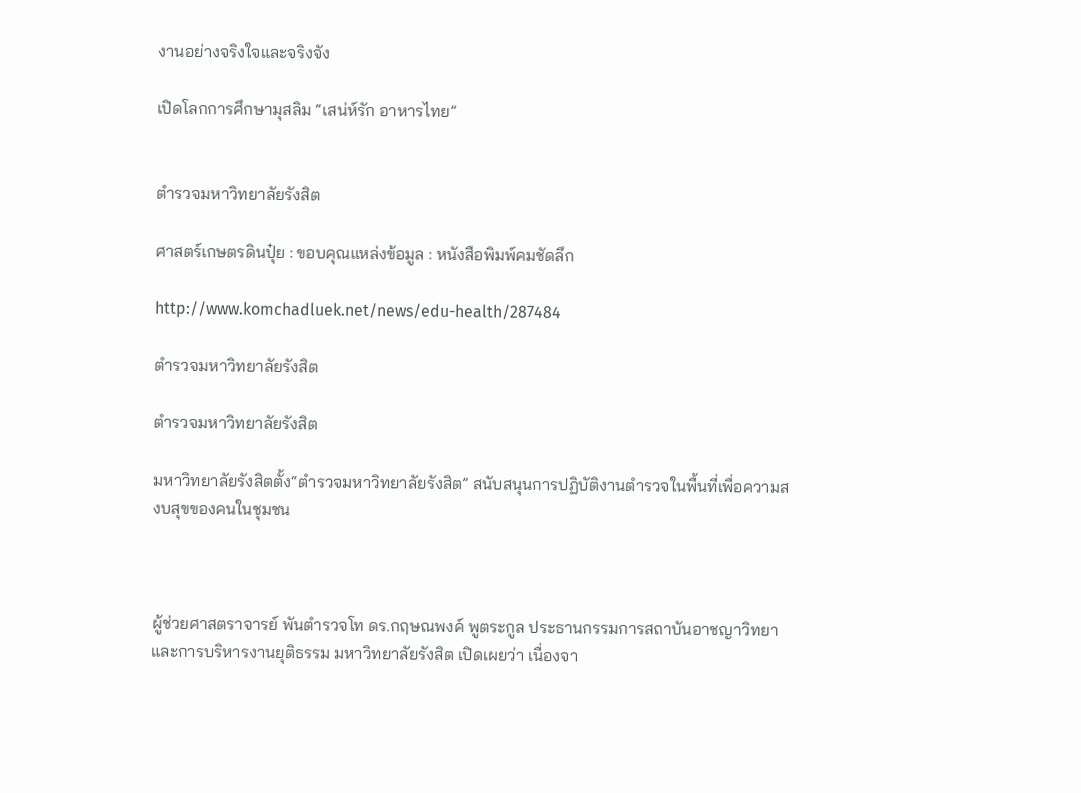งานอย่างจริงใจและจริงจัง

เปิดโลกการศึกษามุสลิม “เสน่ห์รัก อาหารไทย”


ตำรวจมหาวิทยาลัยรังสิต

ศาสตร์เกษตรดินปุ๋ย : ขอบคุณแหล่งข้อมูล : หนังสือพิมพ์คมชัดลึก

http://www.komchadluek.net/news/edu-health/287484

ตำรวจมหาวิทยาลัยรังสิต

ตำรวจมหาวิทยาลัยรังสิต

มหาวิทยาลัยรังสิตตั้ง“ตำรวจมหาวิทยาลัยรังสิต” สนับสนุนการปฏิบัติงานตํารวจในพื้นที่เพื่อความสงบสุขของคนในชุมชน



ผู้ช่วยศาสตราจารย์ พันตำรวจโท ดร.กฤษณพงค์ พูตระกูล ประธานกรรมการสถาบันอาชญาวิทยาและการบริหารงานยุติธรรม มหาวิทยาลัยรังสิต เปิดเผยว่า เนื่องจา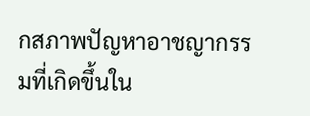กสภาพปัญหาอาชญากรรมที่เกิดขึ้นใน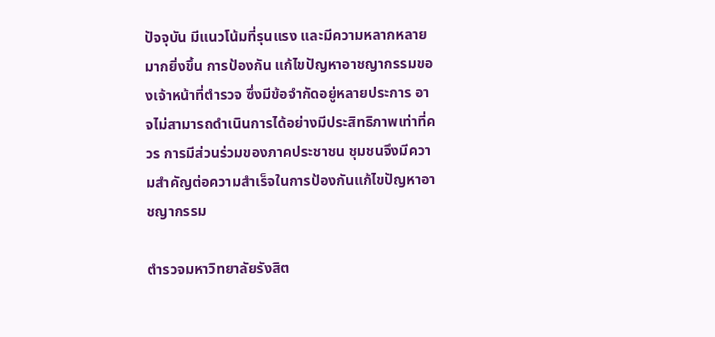ปัจจุบัน มีแนวโน้มที่รุนแรง และมีความหลากหลายมากยิ่งขึ้น การป้องกัน แก้ไขปัญหาอาชญากรรมของเจ้าหน้าที่ตำรวจ ซึ่งมีข้อจำกัดอยู่หลายประการ อาจไม่สามารถดำเนินการได้อย่างมีประสิทธิภาพเท่าที่ควร การมีส่วนร่วมของภาคประชาชน ชุมชนจึงมีความสำคัญต่อความสำเร็จในการป้องกันแก้ไขปัญหาอาชญากรรม

ตำรวจมหาวิทยาลัยรังสิต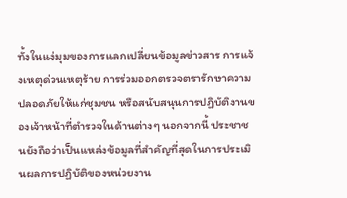ทั้งในแง่มุมของการแลกเปลี่ยนข้อมูลข่าวสาร การแจ้งเหตุด่วนเหตุร้าย การร่วมออกตรวจตรารักษาความปลอดภัยให้แก่ชุมชน หรือสนับสนุนการปฏิบัติงานของเจ้าหน้าที่ตำรวจในด้านต่างๆ นอกจากนี้ ประชาชนยังถือว่าเป็นแหล่งข้อมูลที่สำคัญที่สุดในการประเมินผลการปฏิบัติของหน่วยงาน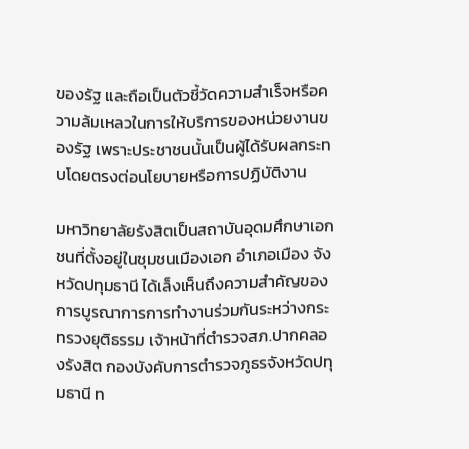ของรัฐ และถือเป็นตัวชี้วัดความสำเร็จหรือความล้มเหลวในการให้บริการของหน่วยงานของรัฐ เพราะประชาชนนั้นเป็นผู้ได้รับผลกระทบโดยตรงต่อนโยบายหรือการปฏิบัติงาน

มหาวิทยาลัยรังสิตเป็นสถาบันอุดมศึกษาเอกชนที่ตั้งอยู่ในชุมชนเมืองเอก อำเภอเมือง จังหวัดปทุมธานี ได้เล็งเห็นถึงความสำคัญของการบูรณาการการทำงานร่วมกันระหว่างกระทรวงยุติธรรม เจ้าหน้าที่ตำรวจสภ.ปากคลองรังสิต กองบังคับการตำรวจภูธรจังหวัดปทุมธานี ท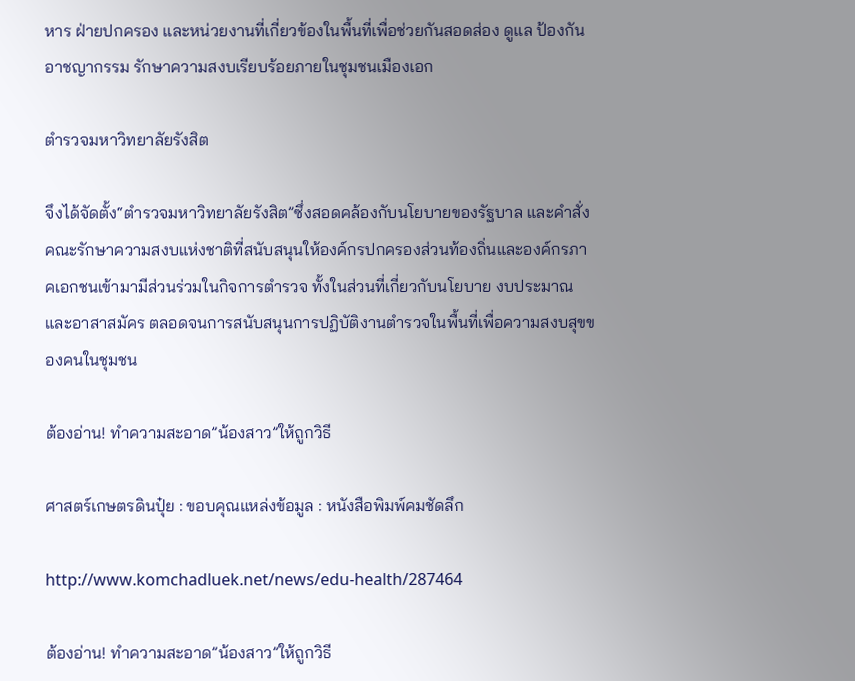หาร ฝ่ายปกครอง และหน่วยงานที่เกี่ยวข้องในพื้นที่เพื่อช่วยกันสอดส่อง ดูแล ป้องกันอาชญากรรม รักษาความสงบเรียบร้อยภายในชุมชนเมืองเอก

ตำรวจมหาวิทยาลัยรังสิต

จึงได้จัดตั้ง“ตำรวจมหาวิทยาลัยรังสิต”ซึ่งสอดคล้องกับนโยบายของรัฐบาล และคำสั่งคณะรักษาความสงบแห่งชาติที่สนับสนุนให้องค์กรปกครองส่วนท้องถิ่นและองค์กรภาคเอกชนเข้ามามีส่วนร่วมในกิจการตํารวจ ทั้งในส่วนที่เกี่ยวกับนโยบาย งบประมาณ และอาสาสมัคร ตลอดจนการสนับสนุนการปฏิบัติงานตํารวจในพื้นที่เพื่อความสงบสุขของคนในชุมชน

ต้องอ่าน! ทำความสะอาด”น้องสาว”ให้ถูกวิธี

ศาสตร์เกษตรดินปุ๋ย : ขอบคุณแหล่งข้อมูล : หนังสือพิมพ์คมชัดลึก

http://www.komchadluek.net/news/edu-health/287464

ต้องอ่าน! ทำความสะอาด”น้องสาว”ให้ถูกวิธี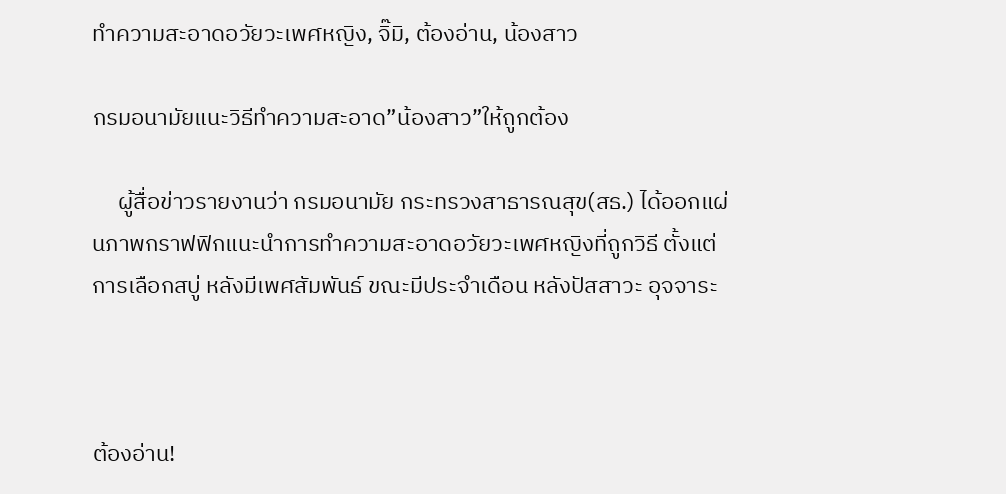ทำความสะอาดอวัยวะเพศหญิง, จิ๊มิ, ต้องอ่าน, น้องสาว

กรมอนามัยแนะวิธีทำความสะอาด”น้องสาว”ให้ถูกต้อง

     ผู้สื่อข่าวรายงานว่า กรมอนามัย กระทรวงสาธารณสุข(สธ.) ได้ออกแผ่นภาพกราฟฟิกแนะนำการทำความสะอาดอวัยวะเพศหญิงที่ถูกวิธี ตั้งแต่การเลือกสบู่ หลังมีเพศสัมพันธ์ ขณะมีประจำเดือน หลังปัสสาวะ อุจจาระ



ต้องอ่าน!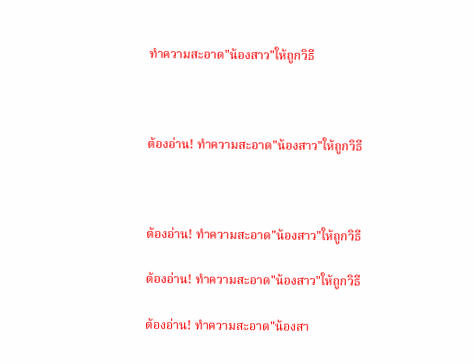ทำความสะอาด"น้องสาว"ให้ถูกวิธี



ต้องอ่าน! ทำความสะอาด"น้องสาว"ให้ถูกวิธี



ต้องอ่าน! ทำความสะอาด"น้องสาว"ให้ถูกวิธี

ต้องอ่าน! ทำความสะอาด"น้องสาว"ให้ถูกวิธี

ต้องอ่าน! ทำความสะอาด"น้องสา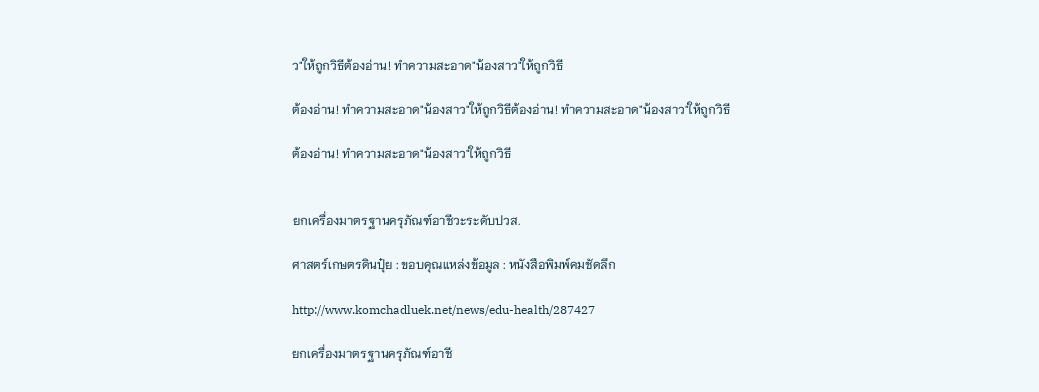ว"ให้ถูกวิธีต้องอ่าน! ทำความสะอาด"น้องสาว"ให้ถูกวิธี

ต้องอ่าน! ทำความสะอาด"น้องสาว"ให้ถูกวิธีต้องอ่าน! ทำความสะอาด"น้องสาว"ให้ถูกวิธี

ต้องอ่าน! ทำความสะอาด"น้องสาว"ให้ถูกวิธี


ยกเครื่องมาตรฐานครุภัณฑ์อาชีวะระดับปวส.

ศาสตร์เกษตรดินปุ๋ย : ขอบคุณแหล่งข้อมูล : หนังสือพิมพ์คมชัดลึก

http://www.komchadluek.net/news/edu-health/287427

ยกเครื่องมาตรฐานครุภัณฑ์อาชี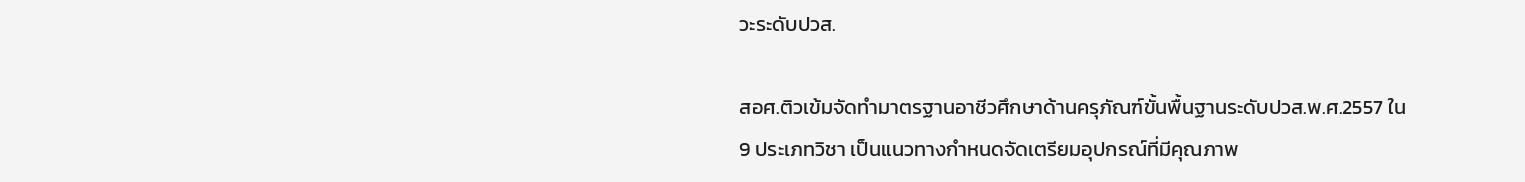วะระดับปวส.

สอศ.ติวเข้มจัดทำมาตรฐานอาชีวศึกษาด้านครุภัณฑ์ขั้นพื้นฐานระดับปวส.พ.ศ.2557 ใน 9 ประเภทวิชา เป็นแนวทางกำหนดจัดเตรียมอุปกรณ์ที่มีคุณภาพ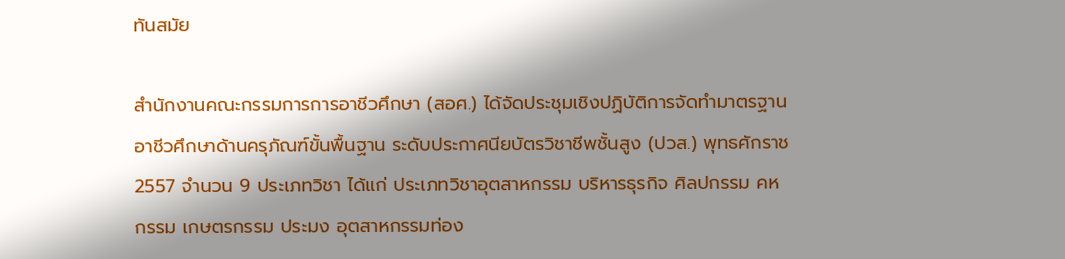ทันสมัย

สำนักงานคณะกรรมการการอาชีวศึกษา (สอศ.) ได้จัดประชุมเชิงปฏิบัติการจัดทำมาตรฐานอาชีวศึกษาด้านครุภัณฑ์ขั้นพื้นฐาน ระดับประกาศนียบัตรวิชาชีพชั้นสูง (ปวส.) พุทธศักราช 2557 จำนวน 9 ประเภทวิชา ได้แก่ ประเภทวิชาอุตสาหกรรม บริหารธุรกิจ ศิลปกรรม คหกรรม เกษตรกรรม ประมง อุตสาหกรรมท่อง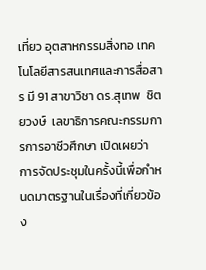เที่ยว อุตสาหกรรมสิ่งทอ เทคโนโลยีสารสนเทศและการสื่อสาร มี 91 สาขาวิชา ดร.สุเทพ  ชิตยวงษ์  เลขาธิการคณะกรรมการการอาชีวศึกษา เปิดเผยว่า  การจัดประชุมในครั้งนี้เพื่อกำหนดมาตรฐานในเรื่องที่เกี่ยวข้อง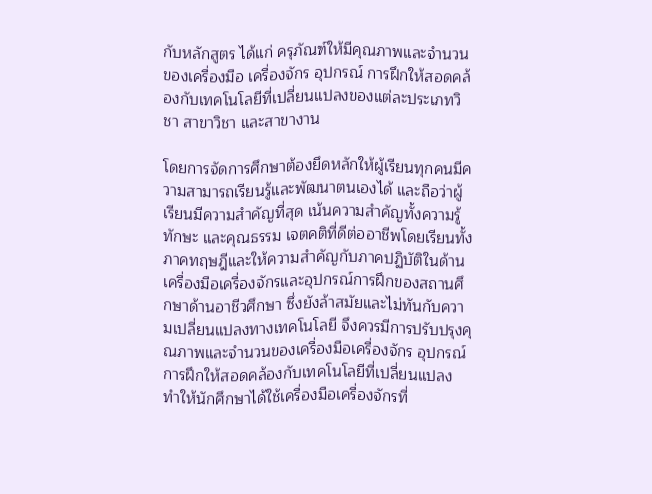กับหลักสูตร ได้แก่ ครุภัณฑ์ให้มีคุณภาพและจำนวนของเครื่องมือ เครื่องจักร อุปกรณ์ การฝึกให้สอดคล้องกับเทคโนโลยีที่เปลี่ยนแปลงของแต่ละประเภทวิชา สาขาวิชา และสาขางาน

โดยการจัดการศึกษาต้องยึดหลักให้ผู้เรียนทุกคนมีความสามารถเรียนรู้และพัฒนาตนเองได้ และถือว่าผู้เรียนมีความสำคัญที่สุด เน้นความสำคัญทั้งความรู้ ทักษะ และคุณธรรม เจตคติที่ดีต่ออาชีพโดยเรียนทั้งภาคทฤษฎีและให้ความสำคัญกับภาคปฏิบัติในด้านเครื่องมือเครื่องจักรและอุปกรณ์การฝึกของสถานศึกษาด้านอาชีวศึกษา ซึ่งยังล้าสมัยและไม่ทันกับความเปลี่ยนแปลงทางเทคโนโลยี จึงควรมีการปรับปรุงคุณภาพและจำนวนของเครื่องมือเครื่องจักร อุปกรณ์ การฝึกให้สอดคล้องกับเทคโนโลยีที่เปลี่ยนแปลง ทำให้นักศึกษาได้ใช้เครื่องมือเครื่องจักรที่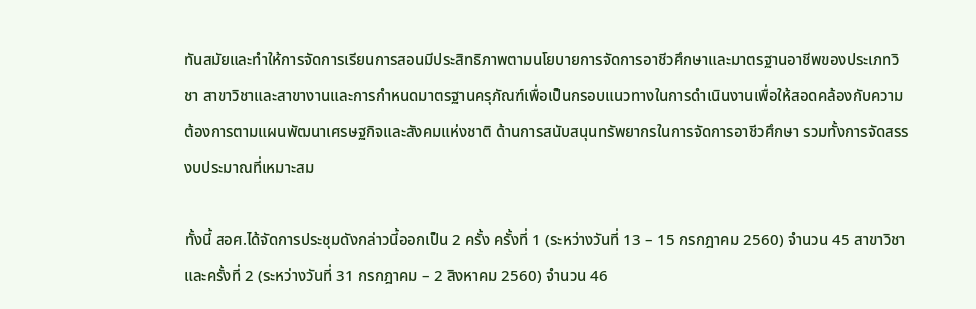ทันสมัยและทำให้การจัดการเรียนการสอนมีประสิทธิภาพตามนโยบายการจัดการอาชีวศึกษาและมาตรฐานอาชีพของประเภทวิชา สาขาวิชาและสาขางานและการกำหนดมาตรฐานครุภัณฑ์เพื่อเป็นกรอบแนวทางในการดำเนินงานเพื่อให้สอดคล้องกับความต้องการตามแผนพัฒนาเศรษฐกิจและสังคมแห่งชาติ ด้านการสนับสนุนทรัพยากรในการจัดการอาชีวศึกษา รวมทั้งการจัดสรรงบประมาณที่เหมาะสม

ทั้งนี้ สอศ.ได้จัดการประชุมดังกล่าวนี้ออกเป็น 2 ครั้ง ครั้งที่ 1 (ระหว่างวันที่ 13 – 15 กรกฎาคม 2560) จำนวน 45 สาขาวิชา และครั้งที่ 2 (ระหว่างวันที่ 31 กรกฎาคม – 2 สิงหาคม 2560) จำนวน 46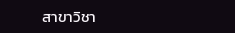สาขาวิชา